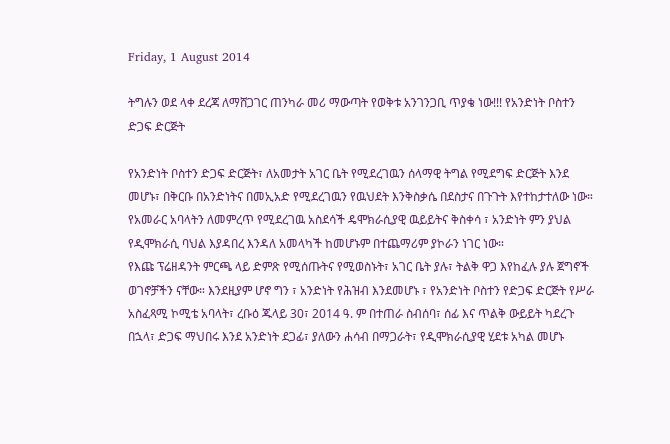Friday, 1 August 2014

ትግሉን ወደ ላቀ ደረጃ ለማሸጋገር ጠንካራ መሪ ማውጣት የወቅቱ አንገንጋቢ ጥያቄ ነው!!! የአንድነት ቦስተን ድጋፍ ድርጅት

የአንድነት ቦስተን ድጋፍ ድርጅት፣ ለአመታት አገር ቤት የሚደረገዉን ሰላማዊ ትግል የሚደግፍ ድርጅት እንደ መሆኑ፣ በቅርቡ በአንድነትና በመኢአድ የሚደረገዉን የዉህደት እንቅስቃሴ በደስታና በጉጉት እየተከታተለው ነው። የአመራር አባላትን ለመምረጥ የሚደረገዉ አስደሳች ዴሞክራሲያዊ ዉይይትና ቅስቀሳ ፣ አንድነት ምን ያህል የዲሞክራሲ ባህል እያዳበረ እንዳለ አመላካች ከመሆኑም በተጨማሪም ያኮራን ነገር ነው።
የእጩ ፕሬዘዳንት ምርጫ ላይ ድምጽ የሚሰጡትና የሚወስኑት፣ አገር ቤት ያሉ፣ ትልቅ ዋጋ እየከፈሉ ያሉ ጀግኖች ወገኖቻችን ናቸው። እንደዚያም ሆኖ ግን ፣ አንድነት የሕዝብ እንደመሆኑ ፣ የአንድነት ቦስተን የድጋፍ ድርጅት የሥራ አስፈጻሚ ኮሚቴ አባላት፣ ረቡዕ ጁላይ 30፣ 2014 ዓ. ም በተጠራ ስብሰባ፣ ሰፊ እና ጥልቅ ውይይት ካደረጉ በኋላ፣ ድጋፍ ማህበሩ እንደ አንድነት ደጋፊ፣ ያለውን ሐሳብ በማጋራት፣ የዲሞክራሲያዊ ሂደቱ አካል መሆኑ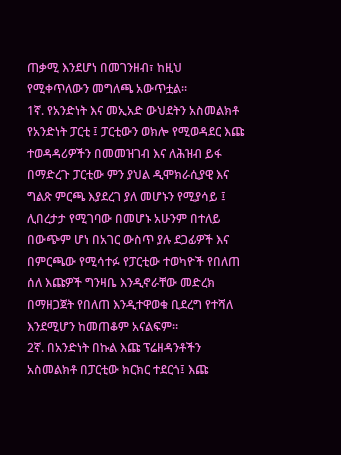ጠቃሚ እንደሆነ በመገንዘብ፣ ከዚህ የሚቀጥለውን መግለጫ አውጥቷል።
1ኛ. የአንድነት እና መኢአድ ውህደትን አስመልክቶ የአንድነት ፓርቲ ፤ ፓርቲውን ወክሎ የሚወዳደር እጩ ተወዳዳሪዎችን በመመዝገብ እና ለሕዝብ ይፋ በማድረጉ ፓርቲው ምን ያህል ዲሞክራሲያዊ እና ግልጽ ምርጫ እያደረገ ያለ መሆኑን የሚያሳይ ፤ ሊበረታታ የሚገባው በመሆኑ አሁንም በተለይ በውጭም ሆነ በአገር ውስጥ ያሉ ደጋፊዎች እና በምርጫው የሚሳተፉ የፓርቲው ተወካዮች የበለጠ ሰለ እጩዎች ግንዛቤ እንዲኖራቸው መድረክ በማዘጋጀት የበለጠ እንዲተዋወቁ ቢደረግ የተሻለ እንደሚሆን ከመጠቆም አናልፍም።
2ኛ. በአንድነት በኩል እጩ ፕሬዘዳንቶችን አስመልክቶ በፓርቲው ክርክር ተደርጎ፤ እጩ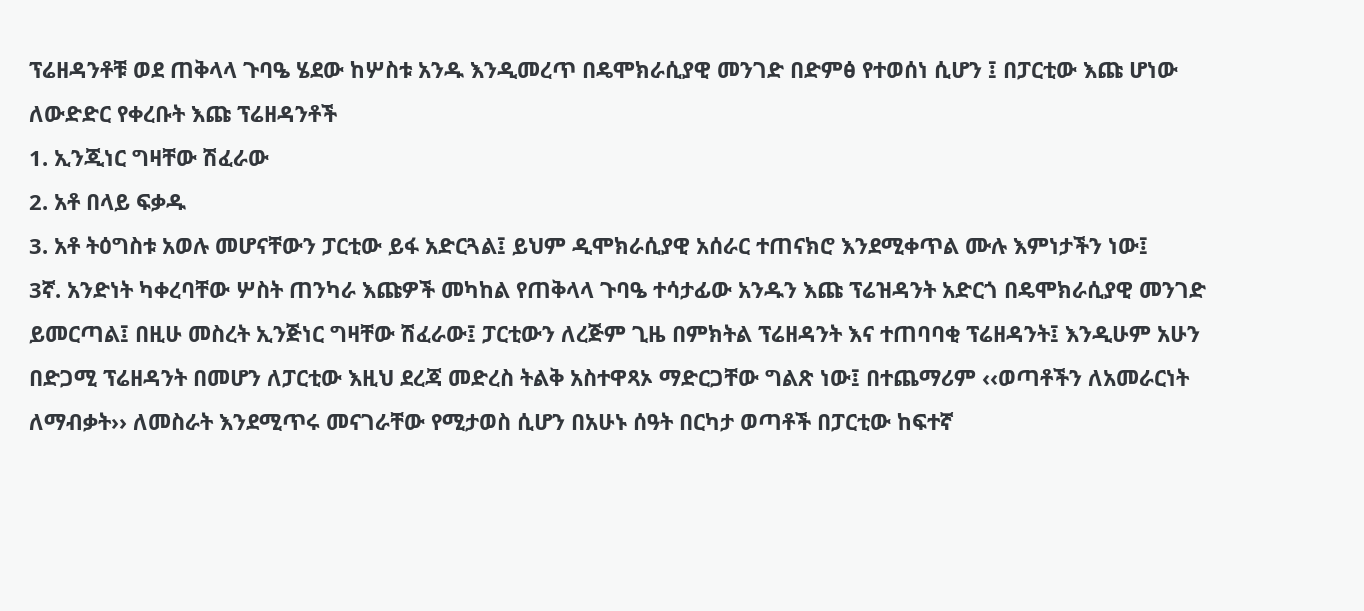ፕሬዘዳንቶቹ ወደ ጠቅላላ ጉባዔ ሄደው ከሦስቱ አንዱ እንዲመረጥ በዴሞክራሲያዊ መንገድ በድምፅ የተወሰነ ሲሆን ፤ በፓርቲው እጩ ሆነው ለውድድር የቀረቡት እጩ ፕሬዘዳንቶች
1. ኢንጂነር ግዛቸው ሽፈራው
2. አቶ በላይ ፍቃዱ
3. አቶ ትዕግስቱ አወሉ መሆናቸውን ፓርቲው ይፋ አድርጓል፤ ይህም ዲሞክራሲያዊ አሰራር ተጠናክሮ እንደሚቀጥል ሙሉ እምነታችን ነው፤
3ኛ. አንድነት ካቀረባቸው ሦስት ጠንካራ እጩዎች መካከል የጠቅላላ ጉባዔ ተሳታፊው አንዱን እጩ ፕሬዝዳንት አድርጎ በዴሞክራሲያዊ መንገድ ይመርጣል፤ በዚሁ መስረት ኢንጅነር ግዛቸው ሽፈራው፤ ፓርቲውን ለረጅም ጊዜ በምክትል ፕሬዘዳንት እና ተጠባባቂ ፕሬዘዳንት፤ እንዲሁም አሁን በድጋሚ ፕሬዘዳንት በመሆን ለፓርቲው እዚህ ደረጃ መድረስ ትልቅ አስተዋጻኦ ማድርጋቸው ግልጽ ነው፤ በተጨማሪም ‹‹ወጣቶችን ለአመራርነት ለማብቃት›› ለመስራት እንደሚጥሩ መናገራቸው የሚታወስ ሲሆን በአሁኑ ሰዓት በርካታ ወጣቶች በፓርቲው ከፍተኛ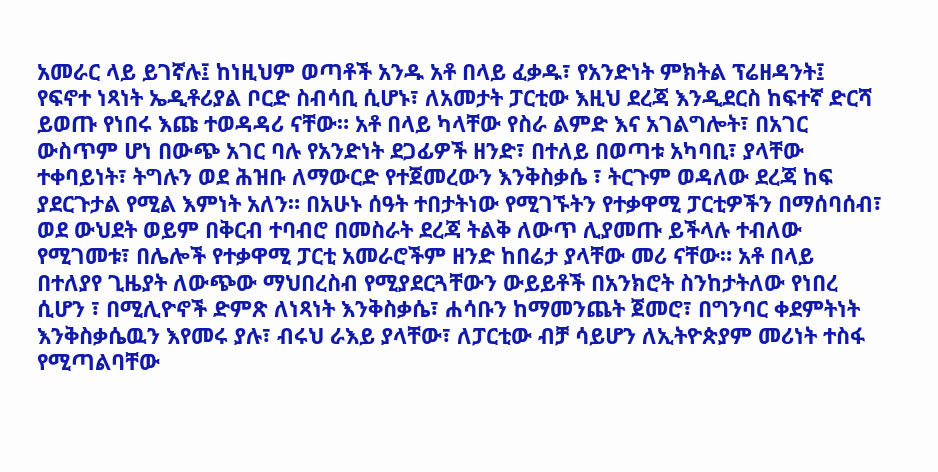አመራር ላይ ይገኛሉ፤ ከነዚህም ወጣቶች አንዱ አቶ በላይ ፈቃዱ፣ የአንድነት ምክትል ፕሬዘዳንት፤ የፍኖተ ነጻነት ኤዲቶሪያል ቦርድ ስብሳቢ ሲሆኑ፣ ለአመታት ፓርቲው እዚህ ደረጃ እንዲደርስ ከፍተኛ ድርሻ ይወጡ የነበሩ እጩ ተወዳዳሪ ናቸው። አቶ በላይ ካላቸው የስራ ልምድ እና አገልግሎት፣ በአገር ውስጥም ሆነ በውጭ አገር ባሉ የአንድነት ደጋፊዎች ዘንድ፣ በተለይ በወጣቱ አካባቢ፣ ያላቸው ተቀባይነት፣ ትግሉን ወደ ሕዝቡ ለማውርድ የተጀመረውን እንቅስቃሴ ፣ ትርጉም ወዳለው ደረጃ ከፍ ያደርጉታል የሚል እምነት አለን። በአሁኑ ሰዓት ተበታትነው የሚገኙትን የተቃዋሚ ፓርቲዎችን በማሰባሰብ፣ ወደ ውህደት ወይም በቅርብ ተባብሮ በመስራት ደረጃ ትልቅ ለውጥ ሊያመጡ ይችላሉ ተብለው የሚገመቱ፣ በሌሎች የተቃዋሚ ፓርቲ አመራሮችም ዘንድ ከበሬታ ያላቸው መሪ ናቸው። አቶ በላይ በተለያየ ጊዜያት ለውጭው ማህበረስብ የሚያደርጓቸውን ውይይቶች በአንክሮት ስንከታትለው የነበረ ሲሆን ፣ በሚሊዮኖች ድምጽ ለነጻነት እንቅስቃሴ፣ ሐሳቡን ከማመንጨት ጀመሮ፣ በግንባር ቀደምትነት እንቅስቃሴዉን እየመሩ ያሉ፣ ብሩህ ራእይ ያላቸው፣ ለፓርቲው ብቻ ሳይሆን ለኢትዮጵያም መሪነት ተስፋ የሚጣልባቸው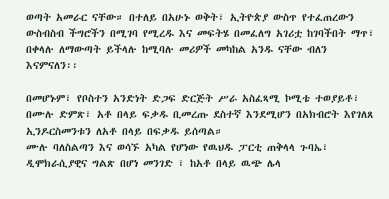ወጣት አመራር ናቸው። በተለይ በአሁኑ ወቅት፣ ኢትዮጵያ ውስጥ የተፈጠረውን ውስብስብ ችግሮችን በሚገባ የሚረዱ እና መፍትሄ በመፈለግ አገሪቷ ከገባችበት ማጥ፣ በቀላሉ ለማውጣት ይችላሉ ከሚባሉ መሪዎች መካከል አንዱ ናቸው ብለን እናምናለን፡፡

በመሆኑም፣ የቦስተን አንድነት ድጋፍ ድርጅት ሥራ አስፈጻሚ ኮሚቴ ተወያይቶ፣ በሙሉ ድምጽ፣ አቶ በላይ ፍቃዱ ቢመረጡ ደስተኛ እንደሚሆን በአክብሮት እየገለጸ ኢንዶርስመንቱን ለአቶ በላይ በፍቃዱ ይሰጣል።
ሙሉ ባለስልጣን እና ወሳኙ አካል የሆነው የዉህዱ ፓርቲ ጠቅላላ ጉባኤ፣ ዲሞክራሲያዊና ግልጽ በሆነ መንገድ ፣ ከአቶ በላይ ዉጭ ሌላ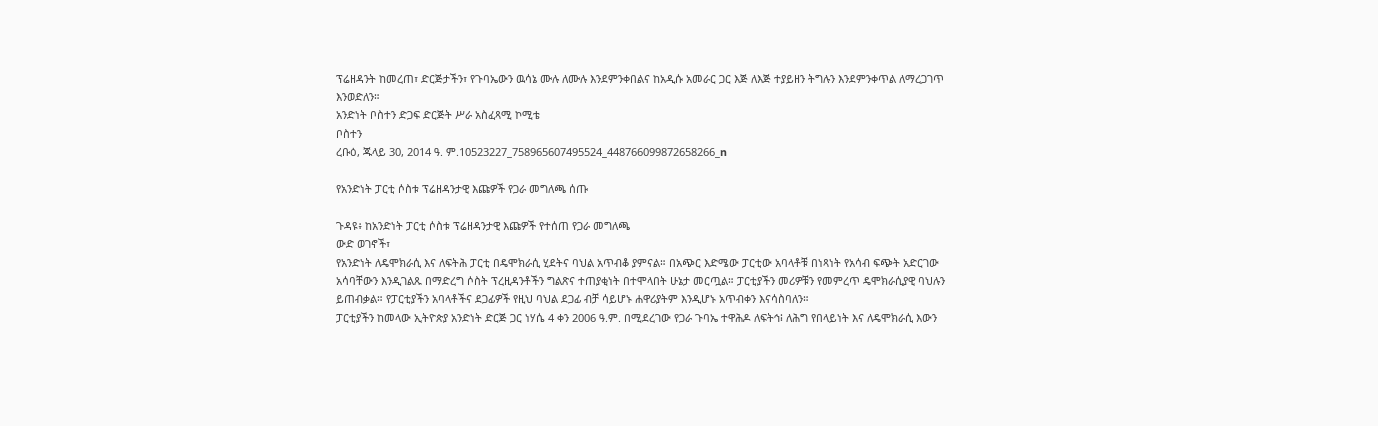ፕሬዘዳንት ከመረጠ፣ ድርጅታችን፣ የጉባኤውን ዉሳኔ ሙሉ ለሙሉ እንደምንቀበልና ከአዲሱ አመራር ጋር እጅ ለእጅ ተያይዘን ትግሉን እንደምንቀጥል ለማረጋገጥ እንወድለን።
አንድነት ቦስተን ድጋፍ ድርጅት ሥራ አስፈጻሚ ኮሚቴ
ቦስተን
ረቡዕ, ጁላይ 30, 2014 ዓ. ም.10523227_758965607495524_448766099872658266_n

የአንድነት ፓርቲ ሶስቱ ፕሬዘዳንታዊ እጩዎች የጋራ መግለጫ ሰጡ

ጉዳዩ፥ ከአንድነት ፓርቲ ሶስቱ ፕሬዘዳንታዊ እጩዎች የተሰጠ የጋራ መግለጫ
ውድ ወገኖች፣
የአንድነት ለዴሞክራሲ እና ለፍትሕ ፓርቲ በዴሞክራሲ ሂደትና ባህል አጥብቆ ያምናል። በአጭር እድሜው ፓርቲው አባላቶቹ በነጻነት የአሳብ ፍጭት አድርገው አሳባቸውን እንዲገልጹ በማድረግ ሶስት ፕረዚዳንቶችን ግልጽና ተጠያቂነት በተሞላበት ሁኔታ መርጧል። ፓርቲያችን መሪዎቹን የመምረጥ ዴሞክራሲያዊ ባህሉን ይጠብቃል። የፓርቲያችን አባላቶችና ደጋፊዎች የዚህ ባህል ደጋፊ ብቻ ሳይሆኑ ሐዋሪያትም እንዲሆኑ አጥብቀን እናሳስባለን።
ፓርቲያችን ከመላው ኢትዮጵያ አንድነት ድርጅ ጋር ነሃሴ 4 ቀን 2006 ዓ.ም. በሚደረገው የጋራ ጉባኤ ተዋሕዶ ለፍትኅ፧ ለሕግ የበላይነት እና ለዴሞክራሲ እውን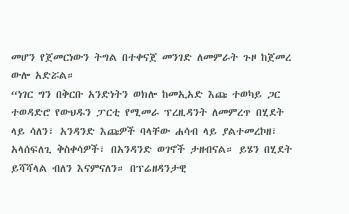መሆን የጀመርነውን ትግል በተቀናጀ መንገድ ለመምራት ጉዞ ከጀመረ ውሎ አድሯል።
“ነገር ግን በቅርቡ አንድነትን ወክሎ ከመኢአድ እጩ ተወካይ ጋር ተወዳድሮ የውህዱን ፓርቲ የሚመራ ፕረዚዳንት ለመምረጥ በሂደት ላይ ሳለን፣ አንዳንድ እጩዎች ባላቸው ሐሳብ ላይ ያልተመረኮዘ፣ አላሰፍለጊ ቅስቀሳዎች፣ በአንዳንድ ወገኖች ታዘብናል። ይሄን በሂደት ይሻሻላል ብለን እናምናለን። በፕሬዘዳንታዊ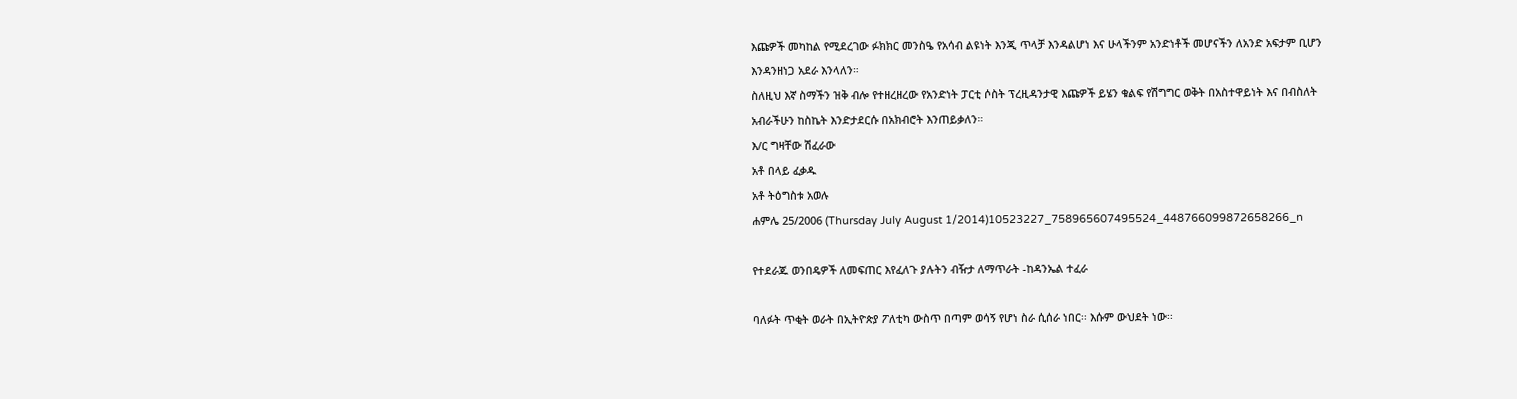እጩዎች መካከል የሚደረገው ፉክክር መንስዔ የአሳብ ልዩነት እንጂ ጥላቻ እንዳልሆነ እና ሁላችንም አንድነቶች መሆናችን ለአንድ አፍታም ቢሆን እንዳንዘነጋ አደራ እንላለን።
ስለዚህ እኛ ስማችን ዝቅ ብሎ የተዘረዘረው የአንድነት ፓርቲ ሶስት ፕረዚዳንታዊ እጩዎች ይሄን ቁልፍ የሽግግር ወቅት በአስተዋይነት እና በብስለት አብራችሁን ከስኬት እንድታደርሱ በአክብሮት እንጠይቃለን።
እ/ር ግዛቸው ሽፈራው
አቶ በላይ ፈቃዱ
አቶ ትዕግስቱ አወሉ
ሐምሌ 25/2006 (Thursday July August 1/2014)10523227_758965607495524_448766099872658266_n

የተደራጁ ወንበዴዎች ለመፍጠር እየፈለጉ ያሉትን ብዥታ ለማጥራት -ከዳንኤል ተፈራ

ባለፉት ጥቂት ወራት በኢትዮጵያ ፖለቲካ ውስጥ በጣም ወሳኝ የሆነ ስራ ሲሰራ ነበር፡፡ እሱም ውህደት ነው፡፡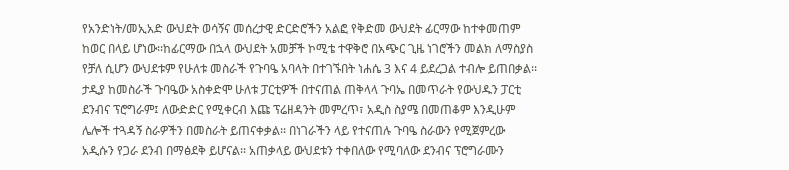የአንድነት/መኢአድ ውህደት ወሳኝና መሰረታዊ ድርድሮችን አልፎ የቅድመ ውህደት ፊርማው ከተቀመጠም ከወር በላይ ሆነው፡፡ከፊርማው በኋላ ውህደት አመቻች ኮሚቴ ተዋቅሮ በአጭር ጊዜ ነገሮችን መልክ ለማስያስ የቻለ ሲሆን ውህደቱም የሁለቱ መስራች የጉባዔ አባላት በተገኙበት ነሐሴ 3 እና 4 ይደረጋል ተብሎ ይጠበቃል፡፡
ታዲያ ከመስራች ጉባዔው አስቀድሞ ሁለቱ ፓርቲዎች በተናጠል ጠቅላላ ጉባኤ በመጥራት የውህዱን ፓርቲ ደንብና ፕሮግራም፤ ለውድድር የሚቀርብ እጩ ፕሬዘዳንት መምረጥ፣ አዲስ ስያሜ በመጠቆም እንዲሁም ሌሎች ተጓዳኝ ስራዎችን በመስራት ይጠናቀቃል፡፡ በነገራችን ላይ የተናጠሉ ጉባዔ ስራውን የሚጀምረው አዲሱን የጋራ ደንብ በማፅደቅ ይሆናል፡፡ አጠቃላይ ውህደቱን ተቀበለው የሚባለው ደንብና ፕሮግራሙን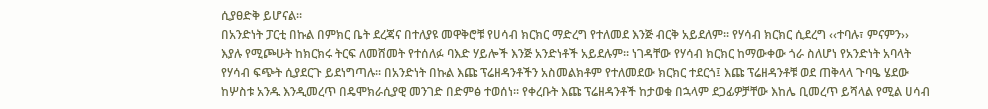ሲያፀድቅ ይሆናል፡፡
በአንድነት ፓርቲ በኩል በምክር ቤት ደረጃና በተለያዩ መዋቅሮቹ የሀሳብ ክርክር ማድረግ የተለመደ እንጅ ብርቅ አይደለም፡፡ የሃሳብ ክርክር ሲደረግ ‹‹ተባሉ፣ ምናምን›› እያሉ የሚጮሁት ከክርክሩ ትርፍ ለመሸመት የተሰለፉ ባእድ ሃይሎች እንጅ አንድነቶች አይደሉም፡፡ ነገዳቸው የሃሳብ ክርክር ከማውቀው ጎራ ስለሆነ የአንድነት አባላት የሃሳብ ፍጭት ሲያደርጉ ይደነግጣሉ፡፡ በአንድነት በኩል እጩ ፕሬዘዳንቶችን አስመልክቶም የተለመደው ክርክር ተደርጎ፤ እጩ ፕሬዘዳንቶቹ ወደ ጠቅላላ ጉባዔ ሄደው ከሦስቱ አንዱ እንዲመረጥ በዴሞክራሲያዊ መንገድ በድምፅ ተወሰነ፡፡ የቀረቡት እጩ ፕሬዘዳንቶች ከታወቁ በኋላም ደጋፊዎቻቸው እከሌ ቢመረጥ ይሻላል የሚል ሀሳብ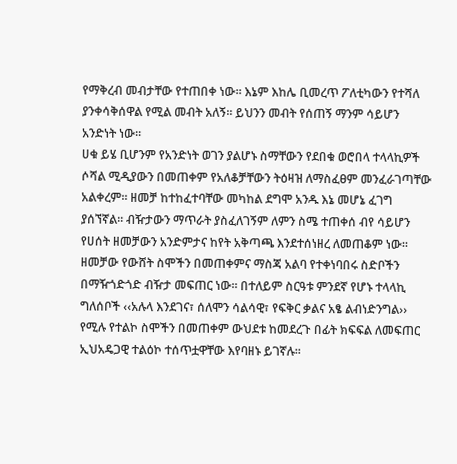የማቅረብ መብታቸው የተጠበቀ ነው፡፡ እኔም እከሌ ቢመረጥ ፖለቲካውን የተሻለ ያንቀሳቅሰዋል የሚል መብት አለኝ፡፡ ይህንን መብት የሰጠኝ ማንም ሳይሆን አንድነት ነው፡፡
ሀቁ ይሄ ቢሆንም የአንድነት ወገን ያልሆኑ ስማቸውን የደበቁ ወሮበላ ተላላኪዎች ሶሻል ሚዲያውን በመጠቀም የአለቆቻቸውን ትዕዛዝ ለማስፈፀም መንፈራገጣቸው አልቀረም፡፡ ዘመቻ ከተከፈተባቸው መካከል ደግሞ አንዱ እኔ መሆኔ ፈገግ ያሰኘኛል፡፡ ብዥታውን ማጥራት ያስፈለገኝም ለምን ስሜ ተጠቀሰ ብየ ሳይሆን የሀሰት ዘመቻውን አንድምታና ከየት አቅጣጫ እንደተሰነዘረ ለመጠቆም ነው፡፡ ዘመቻው የውሸት ስሞችን በመጠቀምና ማስጃ አልባ የተቀነባበሩ ስድቦችን በማዥጎድጎድ ብዥታ መፍጠር ነው፡፡ በተለይም ስርዓቱ ምንደኛ የሆኑ ተላላኪ ግለሰቦች ‹‹አሉላ እንደገና፣ ሰለሞን ሳልሳዊ፣ የፍቅር ቃልና አፄ ልብነድንግል›› የሚሉ የተልኮ ስሞችን በመጠቀም ውህደቱ ከመደረጉ በፊት ክፍፍል ለመፍጠር ኢህአዴጋዊ ተልዕኮ ተሰጥቷዋቸው እየባዘኑ ይገኛሉ፡፡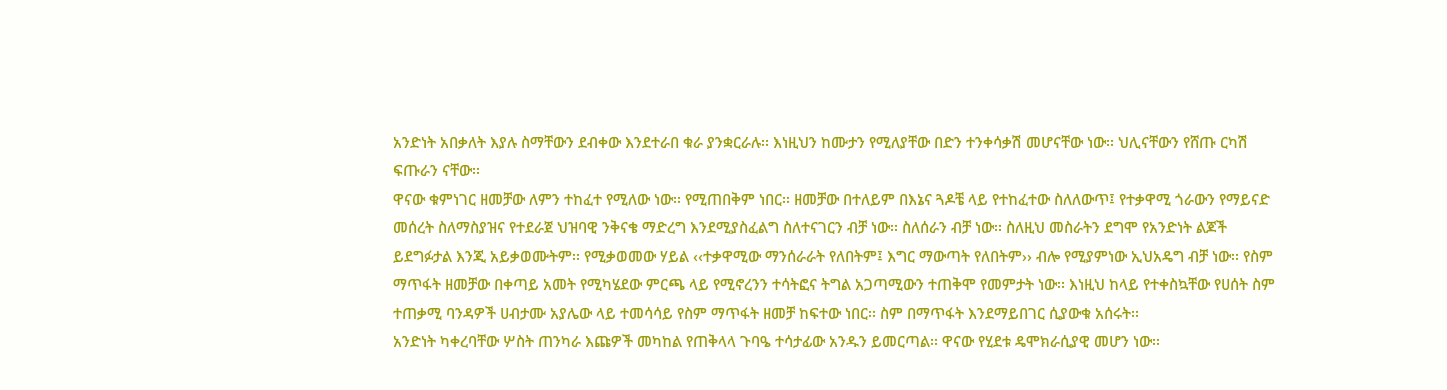አንድነት አበቃለት እያሉ ስማቸውን ደብቀው እንደተራበ ቁራ ያንቋርራሉ፡፡ እነዚህን ከሙታን የሚለያቸው በድን ተንቀሳቃሽ መሆናቸው ነው፡፡ ህሊናቸውን የሸጡ ርካሽ ፍጡራን ናቸው፡፡
ዋናው ቁምነገር ዘመቻው ለምን ተከፈተ የሚለው ነው፡፡ የሚጠበቅም ነበር፡፡ ዘመቻው በተለይም በእኔና ጓዶቼ ላይ የተከፈተው ስለለውጥ፤ የተቃዋሚ ጎራውን የማይናድ መሰረት ስለማስያዝና የተደራጀ ህዝባዊ ንቅናቄ ማድረግ እንደሚያስፈልግ ስለተናገርን ብቻ ነው፡፡ ስለሰራን ብቻ ነው፡፡ ስለዚህ መስራትን ደግሞ የአንድነት ልጆች ይደግፉታል እንጂ አይቃወሙትም፡፡ የሚቃወመው ሃይል ‹‹ተቃዋሚው ማንሰራራት የለበትም፤ እግር ማውጣት የለበትም›› ብሎ የሚያምነው ኢህአዴግ ብቻ ነው፡፡ የስም ማጥፋት ዘመቻው በቀጣይ አመት የሚካሄደው ምርጫ ላይ የሚኖረንን ተሳትፎና ትግል አጋጣሚውን ተጠቅሞ የመምታት ነው፡፡ እነዚህ ከላይ የተቀስኳቸው የሀሰት ስም ተጠቃሚ ባንዳዎች ሀብታሙ አያሌው ላይ ተመሳሳይ የስም ማጥፋት ዘመቻ ከፍተው ነበር፡፡ ስም በማጥፋት እንደማይበገር ሲያውቁ አሰሩት፡፡
አንድነት ካቀረባቸው ሦስት ጠንካራ እጩዎች መካከል የጠቅላላ ጉባዔ ተሳታፊው አንዱን ይመርጣል፡፡ ዋናው የሂደቱ ዴሞክራሲያዊ መሆን ነው፡፡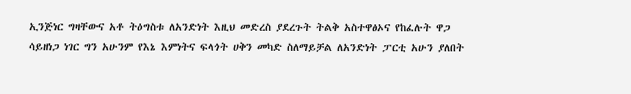ኢንጅነር ግዛቸውና አቶ ትዕግስቱ ለአንድነት እዚህ መድረስ ያደረጉት ትልቅ አስተዋፅኦና የከፈሉት ዋጋ ሳይዘነጋ ነገር ግን አሁንም የእኔ እምነትና ፍላጎት ሀቅን መካድ ስለማይቻል ለአንድነት ፓርቲ አሁን ያለበት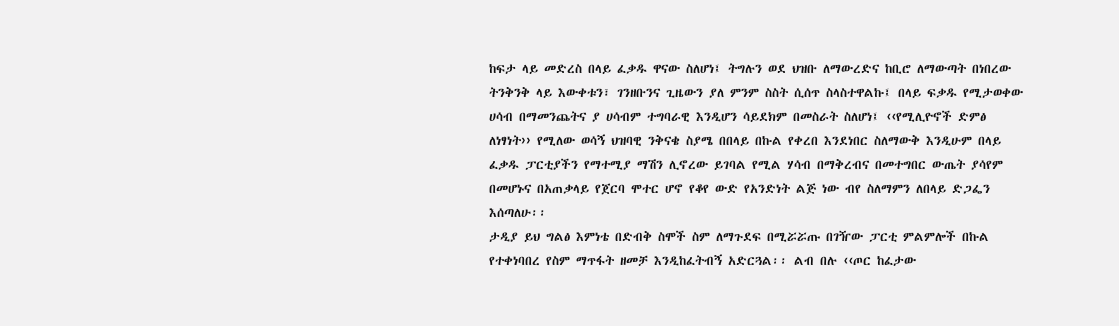ከፍታ ላይ መድረስ በላይ ፈቃዱ ዋናው ስለሆነ፤ ትግሉን ወደ ህዝቡ ለማውረድና ከቢሮ ለማውጣት በነበረው ትንቅንቅ ላይ እውቀቱን፣ ገንዘቡንና ጊዜውን ያለ ምንም ስስት ሲሰጥ ስላስተዋልኩ፤ በላይ ፍቃዱ የሚታወቀው ሀሳብ በማመንጨትና ያ ሀሳብም ተግባራዊ እንዲሆን ሳይደክም በመስራት ስለሆነ፤ ‹‹የሚሊዮኖች ድምፅ ለነፃነት›› የሚለው ወሳኝ ህዝባዊ ንቅናቄ ስያሜ በበላይ በኩል የቀረበ እንደነበር ስለማውቅ እንዲሁም በላይ ፈቃዱ ፓርቲያችን የማተሚያ ማሽን ሊኖረው ይገባል የሚል ሃሳብ በማቅረብና በመተግበር ውጤት ያሳየም በመሆኑና በአጠቃላይ የጀርባ ሞተር ሆኖ የቆየ ውድ የአንድነት ልጅ ነው ብየ ስለማምን ለበላይ ድጋፌን እሰጣለሁ፡፡
ታዲያ ይህ ግልፅ እምነቴ በድብቅ ስሞች ስም ለማጉደፍ በሚሯሯጡ በገዥው ፓርቲ ምልምሎች በኩል የተቀነባበረ የስም ማጥፋት ዘመቻ እንዲከፈትብኝ አድርጓል፡፡ ልብ በሉ ‹‹ጦር ከፈታው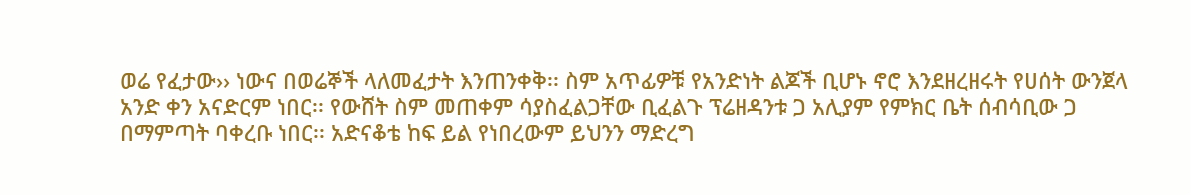ወሬ የፈታው›› ነውና በወሬኞች ላለመፈታት እንጠንቀቅ፡፡ ስም አጥፊዎቹ የአንድነት ልጆች ቢሆኑ ኖሮ እንደዘረዘሩት የሀሰት ውንጀላ አንድ ቀን አናድርም ነበር፡፡ የውሸት ስም መጠቀም ሳያስፈልጋቸው ቢፈልጉ ፕሬዘዳንቱ ጋ አሊያም የምክር ቤት ሰብሳቢው ጋ በማምጣት ባቀረቡ ነበር፡፡ አድናቆቴ ከፍ ይል የነበረውም ይህንን ማድረግ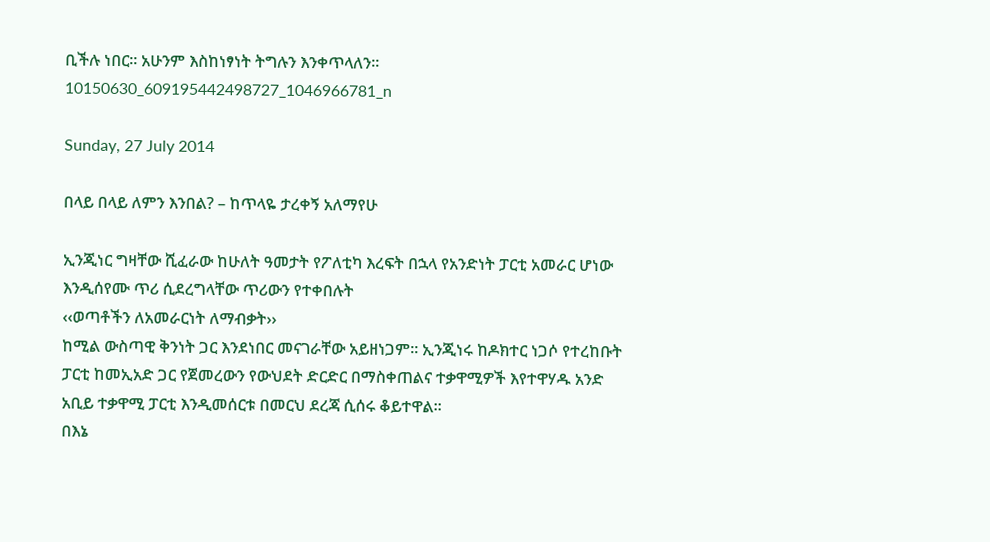ቢችሉ ነበር፡፡ አሁንም እስከነፃነት ትግሉን እንቀጥላለን፡፡10150630_609195442498727_1046966781_n

Sunday, 27 July 2014

በላይ በላይ ለምን እንበል? – ከጥላዬ ታረቀኝ አለማየሁ

ኢንጂነር ግዛቸው ሺፈራው ከሁለት ዓመታት የፖለቲካ እረፍት በኋላ የአንድነት ፓርቲ አመራር ሆነው እንዲሰየሙ ጥሪ ሲደረግላቸው ጥሪውን የተቀበሉት
‹‹ወጣቶችን ለአመራርነት ለማብቃት››
ከሚል ውስጣዊ ቅንነት ጋር እንደነበር መናገራቸው አይዘነጋም፡፡ ኢንጂነሩ ከዶክተር ነጋሶ የተረከቡት ፓርቲ ከመኢአድ ጋር የጀመረውን የውህደት ድርድር በማስቀጠልና ተቃዋሚዎች እየተዋሃዱ አንድ አቢይ ተቃዋሚ ፓርቲ እንዲመሰርቱ በመርህ ደረጃ ሲሰሩ ቆይተዋል፡፡
በእኔ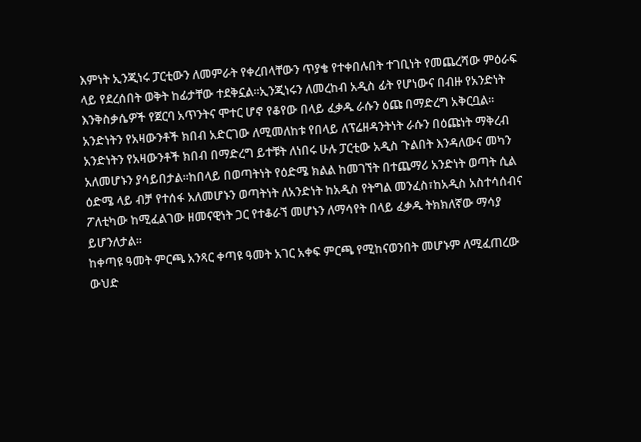እምነት ኢንጂነሩ ፓርቲውን ለመምራት የቀረበላቸውን ጥያቄ የተቀበሉበት ተገቢነት የመጨረሻው ምዕራፍ ላይ የደረሰበት ወቅት ከፊታቸው ተደቅኗል፡፡ኢንጂነሩን ለመረከብ አዲስ ፊት የሆነውና በብዙ የአንድነት እንቅስቃሴዎች የጀርባ አጥንትና ሞተር ሆኖ የቆየው በላይ ፈቃዱ ራሱን ዕጩ በማድረግ አቅርቧል፡፡
አንድነትን የአዛውንቶች ክበብ አድርገው ለሚመለከቱ የበላይ ለፕሬዘዳንትነት ራሱን በዕጩነት ማቅረብ አንድነትን የአዛውንቶች ክበብ በማድረግ ይተቹት ለነበሩ ሁሉ ፓርቲው አዲስ ጉልበት እንዳለውና መካን አለመሆኑን ያሳይበታል፡፡ከበላይ በወጣትነት የዕድሜ ክልል ከመገኘት በተጨማሪ አንድነት ወጣት ሲል ዕድሜ ላይ ብቻ የተሰፋ አለመሆኑን ወጣትነት ለአንድነት ከአዲስ የትግል መንፈስ፣ከአዲስ አስተሳሰብና ፖለቲካው ከሚፈልገው ዘመናዊነት ጋር የተቆራኘ መሆኑን ለማሳየት በላይ ፈቃዱ ትክክለኛው ማሳያ ይሆንለታል፡፡
ከቀጣዩ ዓመት ምርጫ አንጻር ቀጣዩ ዓመት አገር አቀፍ ምርጫ የሚከናወንበት መሆኑም ለሚፈጠረው ውህድ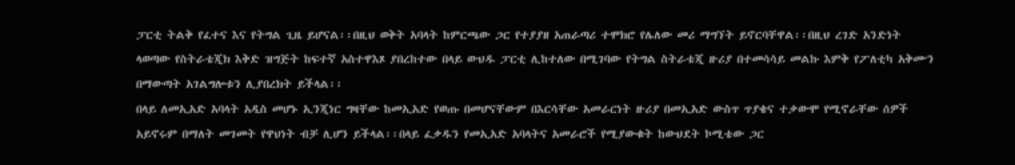ፓርቲ ትልቅ የፈተና እና የትግል ጊዜ ይሆናል፡፡በዚህ ወቅት አባላት ከምርጫው ጋር የተያያዘ አጠራጣሪ ተሞክሮ የሌለው መሪ ማግኘት ይኖርባቸዋል፡፡በዚህ ረገድ አንድነት ላወጣው የስትራቴጂክ እቅድ ዝግጅት ከፍተኛ አስተዋእጾ ያበረከተው በላይ ውህዱ ፓርቲ ሊከተለው በሚገባው የትግል ስትራቴጂ ዙሪያ በተመሳሳይ መልኩ እምቅ የፖለቲካ አቅሙን በማውጣት አገልግሎቱን ሊያበረክት ይችላል፡፡
በላይ ለመኢአድ አባላት አዲስ መሆኑ ኢንጂነር ግዛቸው ከመኢአድ የወጡ በመሆናቸውም በእርሳቸው አመራርነት ዙሪያ በመኢአድ ውስጥ ጥያቄና ተቃውሞ የሚኖራቸው ሰዎች አይኖሩም በማለት መገመት የዋህነት ብቻ ሊሆን ይችላል፡፡በላይ ፈቃዱን የመኢአድ አባላትና አመራሮች የሚያውቁት ከውህደት ኮሚቴው ጋር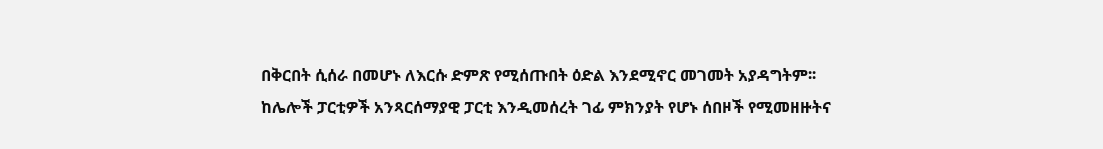በቅርበት ሲሰራ በመሆኑ ለእርሱ ድምጽ የሚሰጡበት ዕድል እንደሚኖር መገመት አያዳግትም፡፡
ከሌሎች ፓርቲዎች አንጻርሰማያዊ ፓርቲ እንዲመሰረት ገፊ ምክንያት የሆኑ ሰበዞች የሚመዘዙትና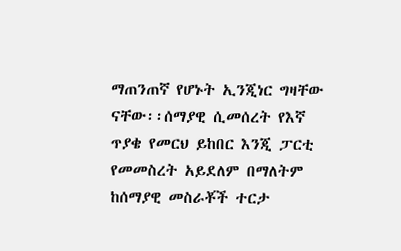ማጠንጠኛ የሆኑት ኢንጂነር ግዛቸው ናቸው፡፡ሰማያዊ ሲመሰረት የእኛ ጥያቄ የመርህ ይከበር እንጂ ፓርቲ የመመስረት አይደለም በማለትም ከሰማያዊ መስራቾች ተርታ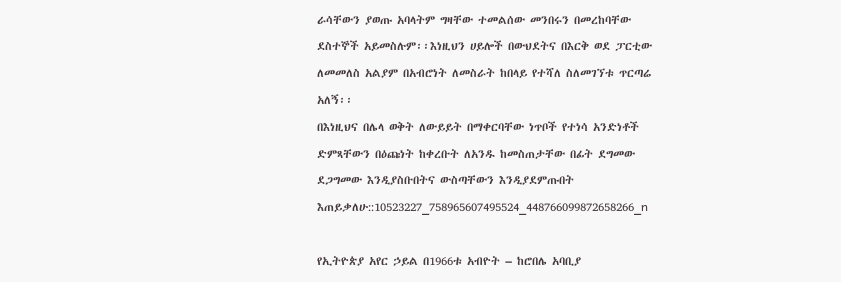ራሳቸውን ያወጡ አባላትም ግዛቸው ተመልሰው መንበሩን በመረከባቸው ደስተኞች አይመስሉም፡፡እነዚህን ሀይሎች በውህደትና በእርቅ ወደ ፓርቲው ለመመለስ አልያም በአብሮነት ለመስራት ከበላይ የተሻለ ስለመገኘቱ ጥርጣሬ አለኝ፡፡
በእነዚህና በሌላ ወቅት ለውይይት በማቀርባቸው ነጥቦች የተነሳ አንድነቶች ድምጻቸውን በዕጩነት ከቀረቡት ለአንዱ ከመስጠታቸው በፊት ደግመው ደጋግመው እንዲያስቡበትና ውስጣቸውን እንዲያደምጡበት እጠይቃለሁ::10523227_758965607495524_448766099872658266_n

የኢትዮጵያ አየር ኃይል በ1966ቱ አብዮት – ከሮበሌ አባቢያ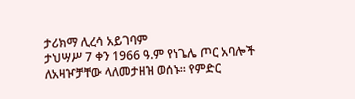ታሪክማ ሊረሳ አይገባም
ታህሣሥ 7 ቀን 1966 ዓ.ም የነጌሌ ጦር አባሎች ለአዛዦቻቸው ላለመታዘዝ ወሰኑ። የምድር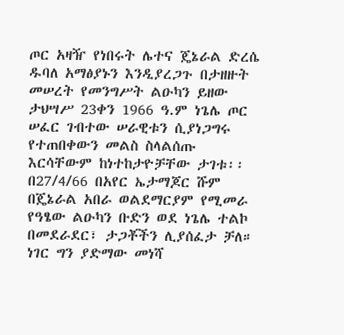ጦር አዛዥ የነበሩት ሌተና ጄኔራል ድረሴ ዱባለ አማፅያኑን እንዲያረጋጉ በታዘዙት መሠረት የመንግሥት ልዑካን ይዘው ታህሣሥ 23ቀን 1966 ዓ.ም ነጌሌ ጦር ሠፈር ገብተው ሠራዊቱን ሲያነጋግሩ የተጠበቀውን መልስ ስላልሰጡ እርሳቸውም ከነተከታዮቻቸው ታገቱ፡፡ በ27/4/66 በአየር ኤታማጆር ሹም በጄኔራል አበራ ወልደማርያም የሚመራ የዓፄው ልዑካን ቡድን ወደ ነጌሌ ተልኮ በመደራደር፣ ታጋቾችን ሊያሰፈታ ቻለ። ነገር ግን ያድማው መነሻ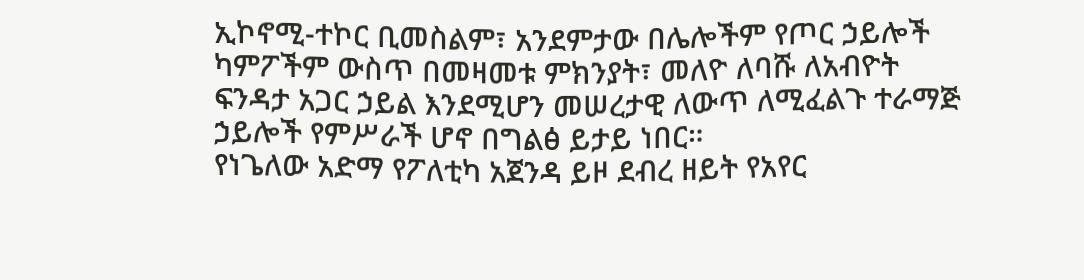ኢኮኖሚ-ተኮር ቢመስልም፣ አንደምታው በሌሎችም የጦር ኃይሎች ካምፖችም ውስጥ በመዛመቱ ምክንያት፣ መለዮ ለባሹ ለአብዮት ፍንዳታ አጋር ኃይል እንደሚሆን መሠረታዊ ለውጥ ለሚፈልጉ ተራማጅ ኃይሎች የምሥራች ሆኖ በግልፅ ይታይ ነበር።
የነጌለው አድማ የፖለቲካ አጀንዳ ይዞ ደብረ ዘይት የአየር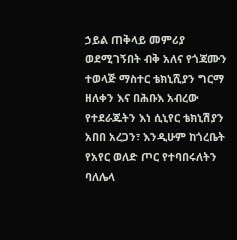ኃይል ጠቅላይ መምሪያ ወደሚገኝበት ብቅ አለና የጎጃሙን ተወላጅ ማስተር ቴክኒሺያን ግርማ ዘለቀን እና በሕቡእ አብረው የተደራጁትን እነ ሲኒየር ቴክኒሽያን አበበ አረጋን፣ እንዲሁም ከጎረቤት የአየር ወለድ ጦር የተባበሩለትን ባለሌላ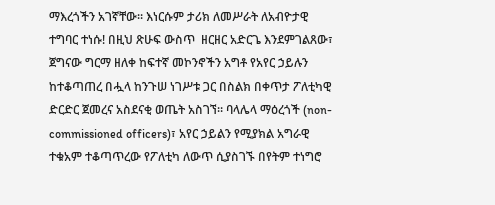ማእረጎችን አገኛቸው። እነርሱም ታሪክ ለመሥራት ለአብዮታዊ ተግባር ተነሱ! በዚህ ጽሁፍ ውስጥ  ዘርዘር አድርጌ እንደምገልጸው፣ ጀግናው ግርማ ዘለቀ ከፍተኛ መኮንኖችን አግቶ የአየር ኃይሉን ከተቆጣጠረ በሗላ ከንጉሠ ነገሥቱ ጋር በስልክ በቀጥታ ፖለቲካዊ ድርድር ጀመረና አስደናቂ ወጤት አስገኘ። ባላሌላ ማዕረጎች (non-commissioned officers)፣ አየር ኃይልን የሚያክል አግራዊ ተቁአም ተቆጣጥረው የፖለቲካ ለውጥ ሲያስገኙ በየትም ተነግሮ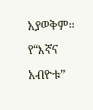አያወቅም።
የ“እኛና አብዮቱ”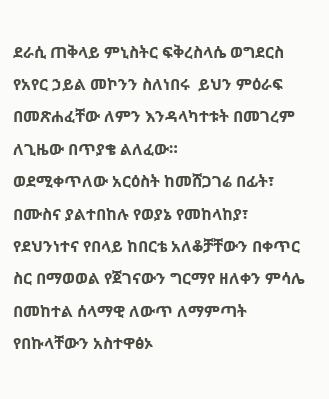ደራሲ ጠቅላይ ምኒስትር ፍቅረስላሴ ወግደርስ የአየር ኃይል መኮንን ስለነበሩ  ይህን ምዕራፍ በመጽሐፈቸው ለምን እንዳላካተቱት በመገረም ለጊዜው በጥያቄ ልለፈው።
ወደሚቀጥለው አርዕስት ከመሸጋገሬ በፊት፣ በሙስና ያልተበከሉ የወያኔ የመከላከያ፣ የደህንነተና የበላይ ከበርቴ አለቆቻቸውን በቀጥር ስር በማወወል የጀገናውን ግርማየ ዘለቀን ምሳሌ በመከተል ሰላማዊ ለውጥ ለማምጣት የበኩላቸውን አስተዋፅኦ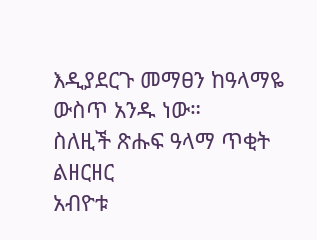እዲያደርጉ መማፀን ከዓላማዬ ውስጥ አንዱ ነው።
ስለዚች ጽሑፍ ዓላማ ጥቂት ልዘርዘር
አብዮቱ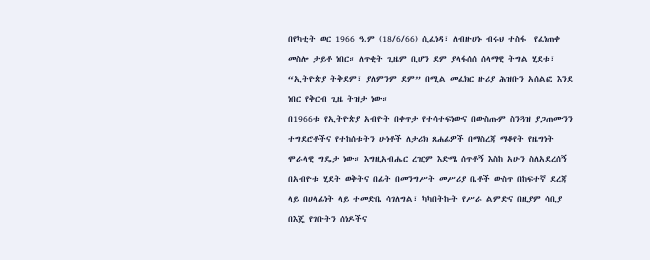በየካቲት ወር 1966 ዓ.ም (18/6/66) ሲፈነዳ፣ ለብዙሀኑ ብሩህ ተስፋ  የፈነጠቀ መስሎ ታይቶ ነበር። ለጥቂት ጊዜም ቢሆን ደም ያላፋሰሰ ሰላማዊ ትግል ሂደቱ፣ “ኢትዮጵያ ትቅደም፣ ያለምንም ደም” በሚል መፈክር ዙሪያ ሕዝቡን አሰልፎ እንደ ነበር የቅርብ ጊዜ ትዝታ ነው።
በ1966ቱ የኢትዮጵያ አብዮት በቀጥታ የተሳተፍነውና በውስጡም ስንጓዝ ያጋጠሙንን ተግደሮቶችና የተከሰቱትን ሁነቶች ለታሪክ ጸሐፊዎች በማስረጃ ማቆየት የዜግነት ሞራላዊ ግዴታ ነው። እግዚአብሔር ረዢም እድሜ ሰጥቶኝ እስከ አሁን ስለአደረሰኝ በአብዮቱ ሂደት ወቅትና በፊት በመንግሥት መሥሪያ ቤቶች ውስጥ በከፍተኛ ደረጃ ላይ በሀላፊነት ላይ ተመድቤ ሳገለግል፣ ካካበትኩት የሥራ ልምድና በዚያም ሳቢያ በእጄ የገቡትን ሰነዶችና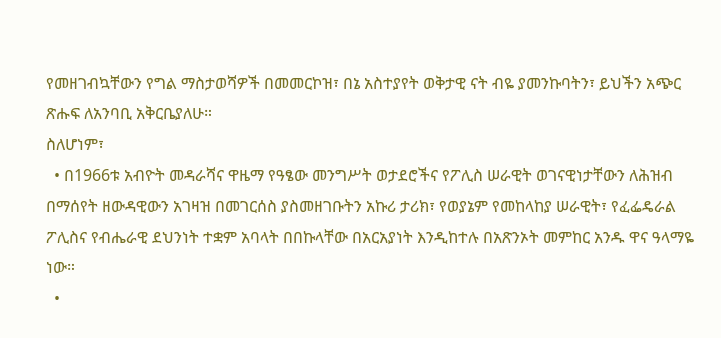የመዘገብኳቸውን የግል ማስታወሻዎች በመመርኮዝ፣ በኔ አስተያየት ወቅታዊ ናት ብዬ ያመንኩባትን፣ ይህችን አጭር ጽሑፍ ለአንባቢ አቅርቤያለሁ።
ስለሆነም፣
  • በ1966ቱ አብዮት መዳራሻና ዋዜማ የዓፄው መንግሥት ወታደሮችና የፖሊስ ሠራዊት ወገናዊነታቸውን ለሕዝብ በማሰየት ዘውዳዊውን አገዛዝ በመገርሰስ ያስመዘገቡትን አኩሪ ታሪክ፣ የወያኔም የመከላከያ ሠራዊት፣ የፈፌዴራል ፖሊስና የብሔራዊ ደህንነት ተቋም አባላት በበኩላቸው በአርአያነት እንዲከተሉ በአጽንኦት መምከር አንዱ ዋና ዓላማዬ ነው።
  •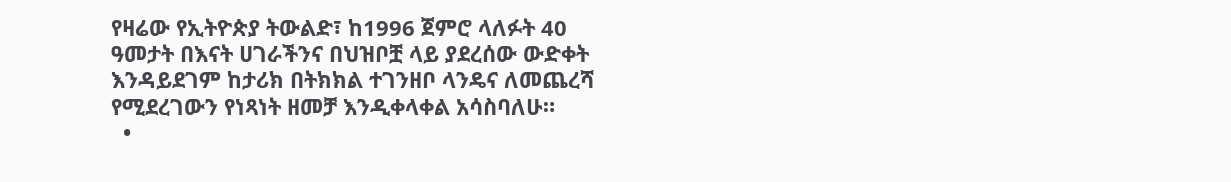የዛሬው የኢትዮጵያ ትውልድ፣ ከ1996 ጀምሮ ላለፉት 40 ዓመታት በእናት ሀገራችንና በህዝቦቿ ላይ ያደረሰው ውድቀት እንዳይደገም ከታሪክ በትክክል ተገንዘቦ ላንዴና ለመጨረሻ የሚደረገውን የነጻነት ዘመቻ እንዲቀላቀል አሳስባለሁ።
  •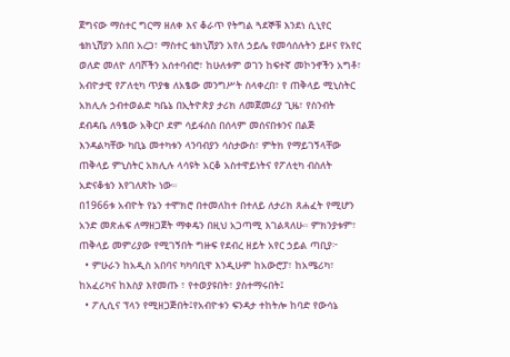ጀግናው ማስተር ግርማ ዘለቀ እና ቆራጥ የትግል ጓደኞቹ እንደነ ሲኒየር ቴክኒሽያን አበበ አረጋ፣ ማስተር ቴክኒሽያን አየለ ኃይሌ የመሳሰሉትን ይዞና የአየር ወለድ መለዮ ለባሾችን አሰተባብሮ፣ ከሁለቱም ወገን ከፍተኛ መኮንኖችን አግቶ፣ አብዮታዊ የፖለቲካ ጥያቄ ለአፄው መንግሥት ስላቀረበ፣ የ ጠቅላይ ሚኒስትር አክሊሉ ኃብተወልድ ካቤኔ በኢትዮጵያ ታሪክ ለመጀመሪያ ጊዜ፣ የስንብት ደብዳቤ ለዓፄው አቅርቦ ደም ሳይፋሰስ በሰላም መሰናበቱንና በልጅ እንዳልካቸው ካቢኔ መተካቱን ላንባብያን ሳስታውስ፣ ምትክ የማይገኝላቸው ጠቅላይ ምኒስትር አክሊሉ ላሳዩት አርቆ አስተዋይነትና የፖለቲካ ብስለት አድናቆቴን እየገለጽኩ ነው።
በ1966ቱ አብዮት የኔን ተሞክሮ በተመለከተ በተለይ ለታሪክ ጸሐፈት የሚሆን አንድ መጽሐፍ ለማዘጋጀት ማቀዴን በዚህ አጋጣሚ እገልጻለሁ። ምክንያቱም፣ ጠቅላይ መምሪያው የሚገኝበት ግዙፍ የደብረ ዘይት አየር ኃይል ጣቢያ፦
  • ምሁራን ከአዲስ አበባና ካካባቢዋ እንዲሁም ከአውሮፓ፣ ከአሜሪካ፣ ከአፈሪካና ከእስያ እየመጡ ፣ የተወያዩበት፣ ያስተማሩበት፤
  • ፖሊሲና ፕላን የሚዘጋጅበት፤የአብዮቱን ፍንዳታ ተከትሎ ከባድ የውሳኔ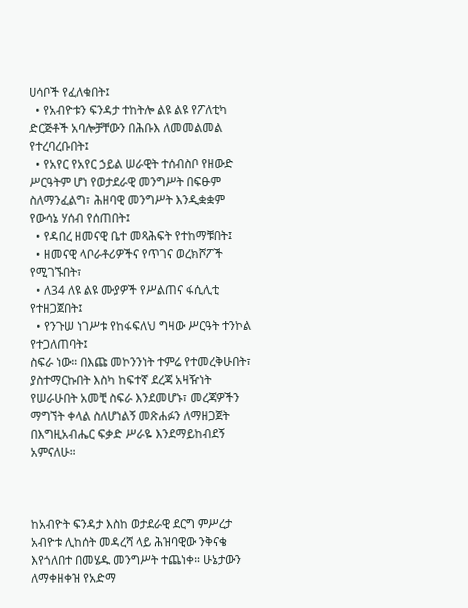ሀሳቦች የፈለቁበት፤
  • የአብዮቱን ፍንዳታ ተከትሎ ልዩ ልዩ የፖለቲካ ድርጅቶች አባሎቻቸውን በሕቡእ ለመመልመል የተረባረቡበት፤
  • የአየር የአየር ኃይል ሠራዊት ተሰብስቦ የዘውድ ሥርዓትም ሆነ የወታደራዊ መንግሥት በፍፁም ስለማንፈልግ፣ ሕዘባዊ መንግሥት እንዲቋቋም የውሳኔ ሃሰብ የሰጠበት፤
  • የዳበረ ዘመናዊ ቤተ መጻሕፍት የተከማቹበት፤
  • ዘመናዊ ላቦራቶሪዎችና የጥገና ወረክሾፖች የሚገኙበት፣
  • ለ34 ለዩ ልዩ ሙያዎች የሥልጠና ፋሲሊቲ የተዘጋጀበት፤
  • የንጉሠ ነገሥቱ የከፋፍለህ ግዛው ሥርዓት ተንኮል የተጋለጠባት፤
ስፍራ ነው። በእጩ መኮንንነት ተምሬ የተመረቅሁበት፣ ያስተማርኩበት እስካ ከፍተኛ ደረጃ አዛዥነት የሠራሁበት አመቺ ስፍራ እንደመሆኑ፣ መረጃዎችን ማግኘት ቀላል ስለሆነልኝ መጽሐፉን ለማዘጋጀት በእግዚአብሔር ፍቃድ ሥራዬ እንደማይከብደኝ አምናለሁ።



ከአብዮት ፍንዳታ እስከ ወታደራዊ ደርግ ምሥረታ
አብዮቱ ሊከሰት መዳረሻ ላይ ሕዝባዊው ንቅናቄ እየጎለበተ በመሄዱ መንግሥት ተጨነቀ። ሁኔታውን ለማቀዘቀዝ የአድማ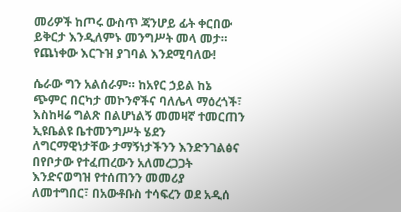መሪዎች ከጦሩ ውስጥ ጃንሆይ ፊት ቀርበው ይቅርታ እንዲለምኑ መንግሥት መላ መታ። የጨነቀው እርጉዝ ያገባል እንደሚባለው!

ሴራው ግን አልሰራም። ከአየር ኃይል ከኔ ጭምር በርካታ መኮንኖችና ባለሌላ ማዕረጎች፣ እስከዛሬ ግልጽ በልሆነልኝ መመዛኛ ተመርጠን ኢዩቤልዩ ቤተመንግሥት ሄደን ለግርማዊነታቸው ታማኝነታችንን እንድንገልፅና በየቦታው የተፈጠረውን አለመረጋጋት እንድናወግዝ የተሰጠንን መመሪያ ለመተግበር፣ በአውቶቡስ ተሳፍረን ወደ አዲሰ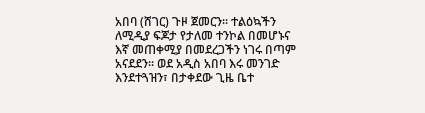አበባ (ሸገር) ጉዞ ጀመርን። ተልዕኳችን ለሚዲያ ፍጆታ የታለመ ተንኮል በመሆኑና እኛ መጠቀሚያ በመደረጋችን ነገሩ በጣም አናደደን። ወደ አዲስ አበባ እሩ መንገድ እንደተጓዝን፣ በታቀደው ጊዜ ቤተ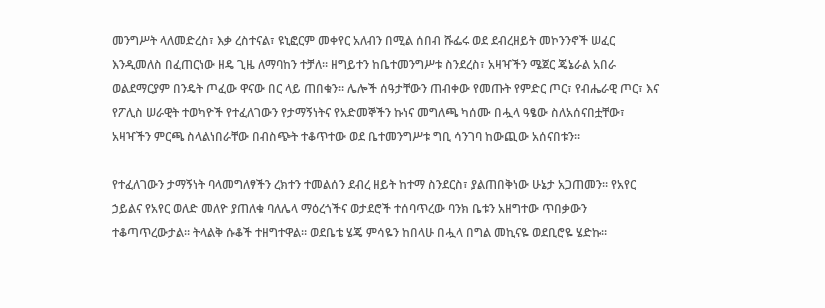መንግሥት ላለመድረስ፣ እቃ ረስተናል፣ ዩኒፎርም መቀየር አለብን በሚል ሰበብ ሹፌሩ ወደ ደብረዘይት መኮንንኖች ሠፈር እንዲመለስ በፈጠርነው ዘዴ ጊዜ ለማባከን ተቻለ። ዘግይተን ከቤተመንግሥቱ ስንደረስ፣ አዛዣችን ሜጀር ጄኔራል አበራ ወልደማርያም በንዴት ጦፈው ዋናው በር ላይ ጠበቁን። ሌሎች ሰዓታቸውን ጠብቀው የመጡት የምድር ጦር፣ የብሔራዊ ጦር፣ እና የፖሊስ ሠራዊት ተወካዮች የተፈለገውን የታማኝነትና የአድመኞችን ኩነና መግለጫ ካሰሙ በሗላ ዓፄው ስለአሰናበቷቸው፣ አዛዣችን ምርጫ ስላልነበራቸው በብስጭት ተቆጥተው ወደ ቤተመንግሥቱ ግቢ ሳንገባ ከውጪው አሰናበቱን።

የተፈለገውን ታማኝነት ባላመግለፃችን ረክተን ተመልሰን ደብረ ዘይት ከተማ ስንደርስ፣ ያልጠበቅነው ሁኔታ አጋጠመን። የአየር ኃይልና የአየር ወለድ መለዮ ያጠለቁ ባለሌላ ማዕረጎችና ወታደሮች ተሰባጥረው ባንክ ቤቱን አዘግተው ጥበቃውን ተቆጣጥረውታል። ትላልቅ ሱቆች ተዘግተዋል። ወደቤቴ ሄጄ ምሳዬን ከበላሁ በሗላ በግል መኪናዬ ወደቢሮዬ ሄድኩ።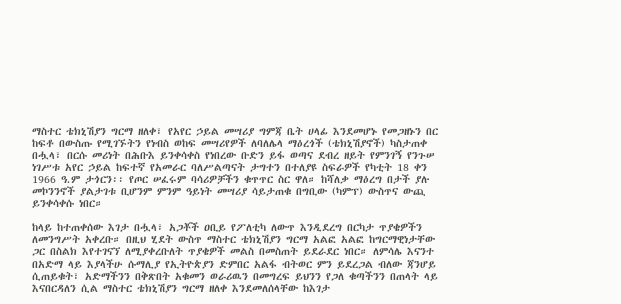ማስተር ቴክኒሽያን ግርማ ዘለቀ፣ የአየር ኃይል መሣሪያ ግምጃ ቤት ሀላፊ እንደመሆኑ የመጋዘኑን በር ከፍቶ በውስጡ የሚገኙትን የነብስ ወከፍ መሣሪየዎች ለባለሌላ ማዕረጎች (ቴክኒሽያኖች) ካስታጠቀ በሗላ፣ በርሱ መሪነት በሕቡእ ይንቀሳቀስ የነበረው ቡድን ይፋ ወጣና ደብረ ዘይት የምንገኝ የንጉሠ ነገሥቱ አየር ኃይል ከፍተኛ የአመራር ባለሥልጣናት ታግተን በተለያዩ ስፍራዎች የካቲት 18 ቀን 1966 ዓ.ም ታጎርን፡፡ የጦር ሠፈሩም ባሳሪዎቻችን ቁጥጥር ስር ዋለ። ከሻለቃ ማዕረግ በታች ያሉ መኮንንኖች ያልታገቱ ቢሆንም ምንም ዓይነት መሣሪያ ሳይታጠቁ በግቢው (ካምፕ) ውስጥና ውጪ ይንቀሳቀሱ ነበር።

ከላይ ከተጠቀሰው እገታ በሗላ፣ አጋቾች ዐቢይ የፖለቲካ ለውጥ እንዲደረግ በርካታ ጥያቄዎችን ለመንግሥት አቀረቡ። በዚህ ሂደት ውስጥ ማስተር ቴክኒሽያን ግርማ አልፎ አልፎ ከግርማዊነታቸው ጋር በስልክ እየተገናኘ ለሚያቀረቡለት ጥያቄዎች መልስ በመስጠት ይደራደር ነበር። ለምሳሌ እናንተ በአድማ ላይ እያላችሁ ሱማሊያ የኢትዮጵያን ድምበር አልፋ ብትወር ምን ይደረጋል ብለው ጃንሆይ ሲጠይቁት፣ አድማችንን በቅጽበት አቁመን ወራሪዉን በመግረፍ ይህንን የጋለ ቁጣችንን በጠላት ላይ እናበርዳለን ሲል ማስተር ቴክኒሽያን ግርማ ዘለቀ እንደመለሰላቸው ከእገታ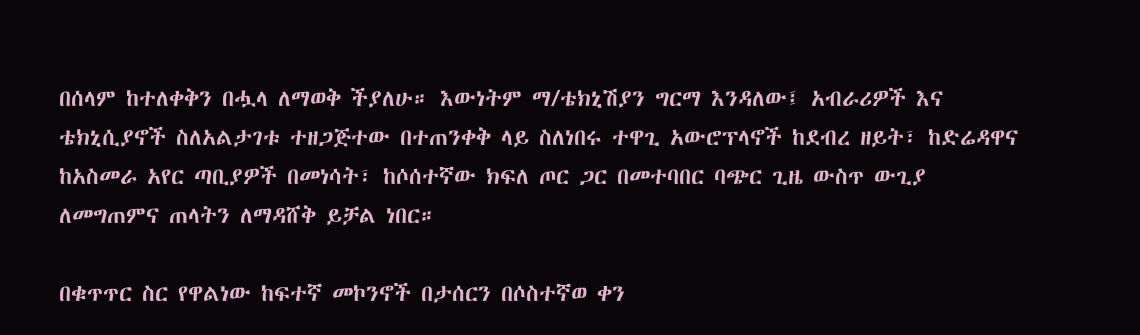በሰላም ከተለቀቅን በሗላ ለማወቅ ችያለሁ። እውነትም ማ/ቴክኒሽያን ግርማ እንዳለው፤ አብራሪዎች እና ቴክኒሲያኖች ስለአልታገቱ ተዘጋጅተው በተጠንቀቅ ላይ ስለነበሩ ተዋጊ አውሮፕላኖች ከደብረ ዘይት፣ ከድሬዳዋና ከአስመራ አየር ጣቢያዎች በመነሳት፣ ከሶሰተኛው ክፍለ ጦር ጋር በመተባበር ባጭር ጊዜ ውስጥ ውጊያ ለመግጠምና ጠላትን ለማዳሸቅ ይቻል ነበር።

በቁጥጥር ስር የዋልነው ከፍተኛ መኮንኖች በታሰርን በሶስተኛወ ቀን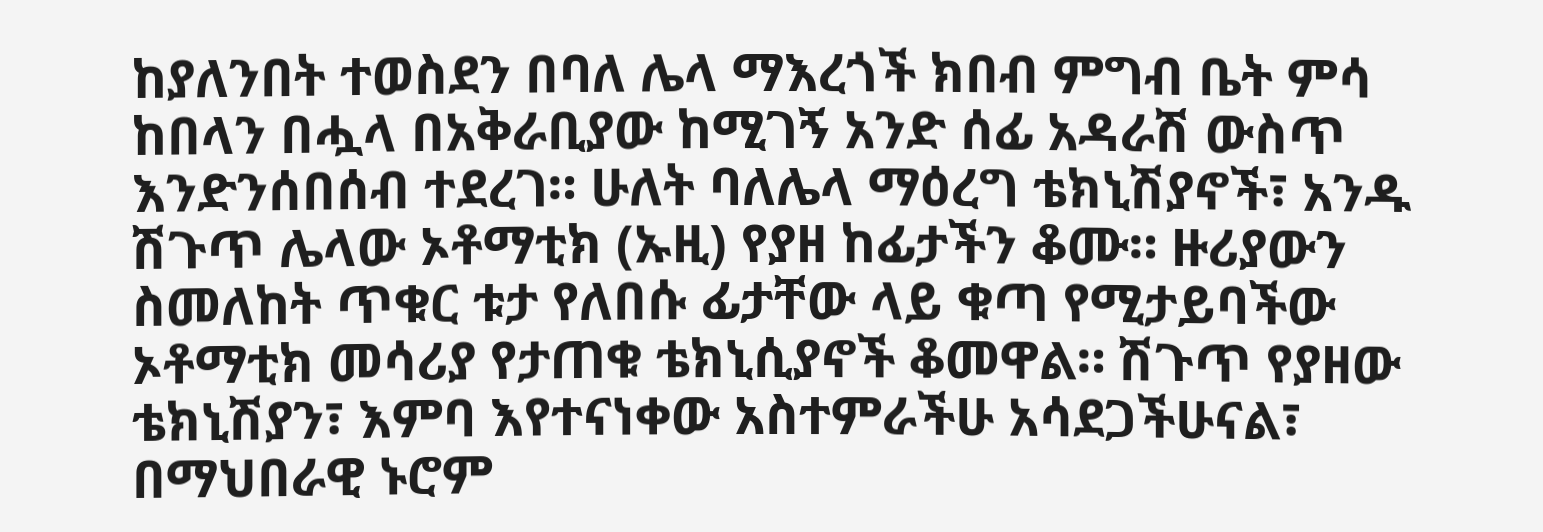ከያለንበት ተወስደን በባለ ሌላ ማእረጎች ክበብ ምግብ ቤት ምሳ ከበላን በሗላ በአቅራቢያው ከሚገኝ አንድ ሰፊ አዳራሽ ውስጥ እንድንሰበሰብ ተደረገ። ሁለት ባለሌላ ማዕረግ ቴክኒሽያኖች፣ አንዱ ሽጉጥ ሌላው ኦቶማቲክ (ኡዚ) የያዘ ከፊታችን ቆሙ። ዙሪያውን ስመለከት ጥቁር ቱታ የለበሱ ፊታቸው ላይ ቁጣ የሚታይባችው ኦቶማቲክ መሳሪያ የታጠቁ ቴክኒሲያኖች ቆመዋል። ሽጉጥ የያዘው ቴክኒሽያን፣ እምባ እየተናነቀው አስተምራችሁ አሳደጋችሁናል፣ በማህበራዊ ኑሮም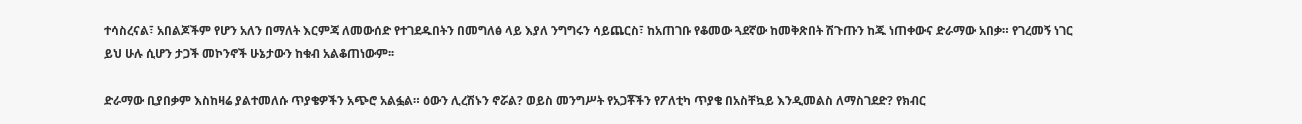ተሳስረናል፣ አበልጆችም የሆን አለን በማለት እርምጃ ለመውሰድ የተገደዱበትን በመግለፅ ላይ እያለ ንግግሩን ሳይጨርስ፣ ከአጠገቡ የቆመው ጓደኛው ከመቅጽበት ሽጉጡን ከጁ ነጠቀውና ድራማው አበቃ። የገረመኝ ነገር ይህ ሁሉ ሲሆን ታጋች መኮንኖች ሁኔታውን ከቁብ አልቆጠነውም፡፡

ድራማው ቢያበቃም እስከዛሬ ያልተመለሱ ጥያቄዎችን አጭሮ አልፏል። ዕውን ሊረሽኑን ኖሯል? ወይስ መንግሥት የአጋቾችን የፖለቲካ ጥያቄ በአስቸኳይ እንዲመልስ ለማስገደድ? የክብር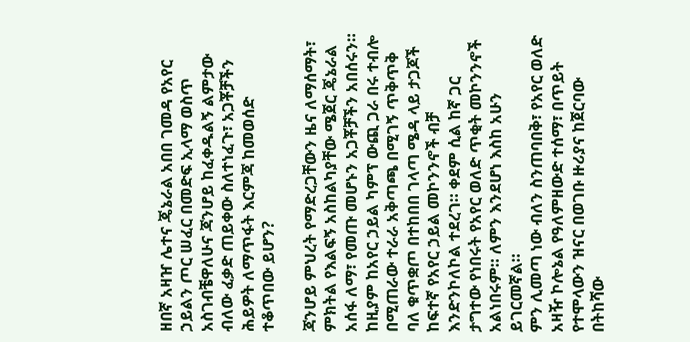ዘበኛ አዛዠ ሌተና ጄኔራል አበበ ገመዳ የአየር ኃይልን ጦር ሠፈር በመድፍ ኢላማ ወስጥ አስገብቼዋለሁና ጃንሆይ ከፈቀዱልኝ ልምታው ብለው ፈቃድ ጠይቀው ስለተነፈጉ፣ አጋቾቻችን ሕይዎት ለማጥፋት እርምጃ ከመወሰድ ተቆጥበው ይሆን?

ጃንሆይ ምህረት የማድረጋቸውን ዜና ለማሰማት፣ ምክትል የእልፍኝ አስከልካያቸው ሜጀር ጄኔራል አሰፋ ለማ፣ የመጡ መሆኑን አጋቾቻችን አበሰሩን። ከዚያም ከአየር ኃይል ካምፕ ውጪ ጋራ በሩ ተብሎ በሚጠራው ተራራ አቅጣጫ በሚገኝ ጥቅጥቅ ባለ ቁጥቋጦ በተከበበ ገላጣ ሜዳ ላይ ታጋጆች ከፍተኛ የአየር ኃይል መኮንንኖች ብቻ እንድንኮለኮል ተደረገ። ቀደም ሲል ከኛ ጋር ታግተው የነበሩት የአየር ወለድ ጥቂት መኮንንኖች አልነበሩም። ለምን እንደሆነ እስከ አሁን ይገርመኛል።
ምን ሊመጣ ነው ብለን ስንጠባበቅ፣ የአየር ወለድ አዛዥ ኮሎኔል የዓለምዘውድ ተሰማ፣ በጥይት የተሞላውን ዝናር በወገቡ ዙሪያና ከጀርባው በትከሻው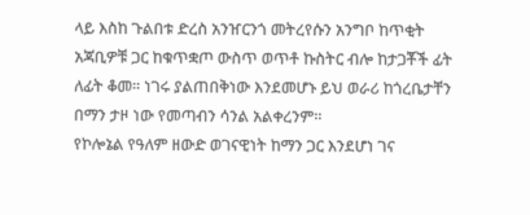ላይ እስከ ጉልበቱ ድረስ አንዠርንጎ መትረየሱን አንግቦ ከጥቂት አጃቢዎቹ ጋር ከቁጥቋጦ ውስጥ ወጥቶ ኩስትር ብሎ ከታጋቾች ፊት ለፊት ቆመ። ነገሩ ያልጠበቅነው እንደመሆኑ ይህ ወራሪ ከጎረቤታቸን በማን ታዞ ነው የመጣብን ሳንል አልቀረንም።
የኮሎኔል የዓለም ዘውድ ወገናዊነት ከማን ጋር እንደሆነ ገና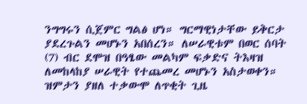ንግግሩን ሲጀምር ግልፅ ሆነ። ግርማዊነታቸው ይቅርታ ያደረጉልን መሆኑን አበሰረን። ለሠራዊቱም በወር ሰባት (7) ብር ደሞዝ በዓፄው መልካም ፍቃድና ትእዛዝ ለመከላከያ ሠራዊት የተጨመረ መሆኑን አስታወቀን። ዝምታን ያዘለ ተቃውሞ ለጥቂት ጊዜ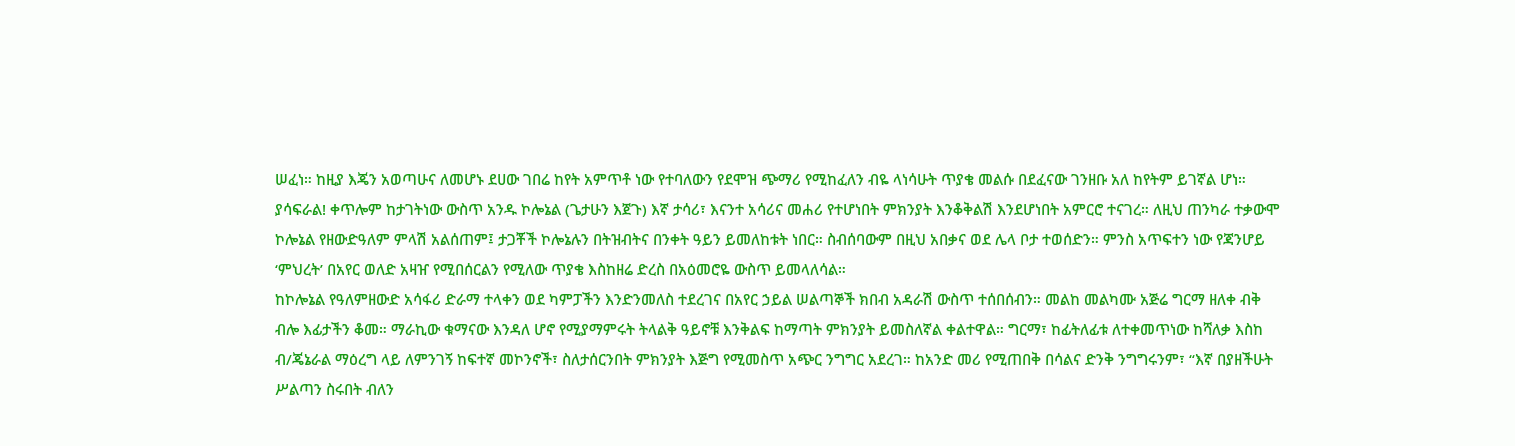ሠፈነ። ከዚያ እጄን አወጣሁና ለመሆኑ ደሀው ገበሬ ከየት አምጥቶ ነው የተባለውን የደሞዝ ጭማሪ የሚከፈለን ብዬ ላነሳሁት ጥያቄ መልሱ በደፈናው ገንዘቡ አለ ከየትም ይገኛል ሆነ። ያሳፍራል! ቀጥሎም ከታገትነው ውስጥ አንዱ ኮሎኔል (ጌታሁን እጀጉ) እኛ ታሳሪ፣ እናንተ አሳሪና መሐሪ የተሆነበት ምክንያት እንቆቅልሽ እንደሆነበት አምርሮ ተናገረ። ለዚህ ጠንካራ ተቃውሞ ኮሎኔል የዘውድዓለም ምላሽ አልሰጠም፤ ታጋቾች ኮሎኔሉን በትዝብትና በንቀት ዓይን ይመለከቱት ነበር። ስብሰባውም በዚህ አበቃና ወደ ሌላ ቦታ ተወሰድን። ምንስ አጥፍተን ነው የጃንሆይ ‘ምህረት’ በአየር ወለድ አዛዠ የሚበሰርልን የሚለው ጥያቄ እስከዘሬ ድረስ በአዕመሮዬ ውስጥ ይመላለሳል።
ከኮሎኔል የዓለምዘውድ አሳፋሪ ድራማ ተላቀን ወደ ካምፓችን እንድንመለስ ተደረገና በአየር ኃይል ሠልጣኞች ክበብ አዳራሽ ውስጥ ተሰበሰብን። መልከ መልካሙ አጅሬ ግርማ ዘለቀ ብቅ ብሎ እፊታችን ቆመ። ማራኪው ቁማናው እንዳለ ሆኖ የሚያማምሩት ትላልቅ ዓይኖቹ እንቅልፍ ከማጣት ምክንያት ይመስለኛል ቀልተዋል። ግርማ፣ ከፊትለፊቱ ለተቀመጥነው ከሻለቃ እስከ ብ/ጄኔራል ማዕረግ ላይ ለምንገኝ ከፍተኛ መኮንኖች፣ ስለታሰርንበት ምክንያት እጅግ የሚመስጥ አጭር ንግግር አደረገ። ከአንድ መሪ የሚጠበቅ በሳልና ድንቅ ንግግሩንም፣ “እኛ በያዘችሁት ሥልጣን ስሩበት ብለን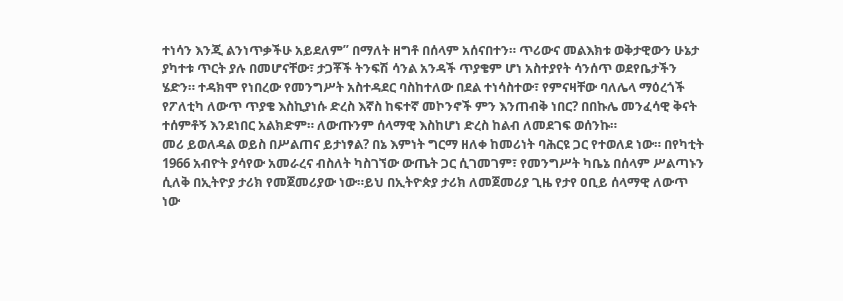ተነሳን እንጂ ልንነጥቃችሁ አይደለም” በማለት ዘግቶ በሰላም አሰናበተን። ጥሪውና መልእክቱ ወቅታዊውን ሁኔታ ያካተቱ ጥርት ያሉ በመሆናቸው፣ ታጋቾች ትንፍሽ ሳንል አንዳች ጥያቄም ሆነ አስተያየት ሳንሰጥ ወደየቤታችን ሄድን። ተዳክሞ የነበረው የመንግሥት አስተዳደር ባስከተለው በደል ተነሳስተው፣ የምናዛቸው ባለሌላ ማዕረጎች የፖለቲካ ለውጥ ጥያቄ እስኪያነሱ ድረስ እኛስ ከፍተኛ መኮንኖች ምን እንጠብቅ ነበር? በበኩሌ መንፈሳዊ ቅናት ተሰምቶኝ እንደነበር አልክድም። ለውጡንም ሰላማዊ እስከሆነ ድረስ ከልብ ለመደገፍ ወሰንኩ።
መሪ ይወለዳል ወይስ በሥልጠና ይታነፃል? በኔ እምነት ግርማ ዘለቀ ከመሪነት ባሕርዩ ጋር የተወለደ ነው። በየካቲት 1966 አብዮት ያሳየው አመራረና ብስለት ካስገኘው ውጤት ጋር ሲገመገም፣ የመንግሥት ካቤኔ በሰላም ሥልጣኑን ሲለቅ በኢትዮያ ታሪክ የመጀመሪያው ነው።ይህ በኢትዮጵያ ታሪክ ለመጀመሪያ ጊዜ የታየ ዐቢይ ሰላማዊ ለውጥ ነው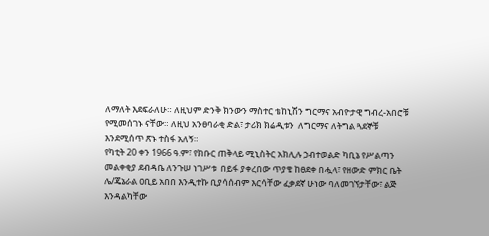ለማለት እደፍራለሁ። ለዚህም ድንቅ ክንውን ማስተር ቴከኒሽን ግርማና አብዮታዊ ግብረ-አበሮቹ የሚመሰገኑ ናቸው። ለዚህ አንፀባራቂ ድል፣ ታሪክ ክሬዲቱን  ለግርማና ለትግል ጓደኞቹ እንደሚሰጥ ጽኑ ተስፋ አለኝ።
የካቲት 20 ቀን 1966 ዓ.ም፣ የክቡር ጠቅላይ ሚኒስትር አክሊሉ ኃብተወልድ ካቢኔ የሥልጣን መልቀቂያ ደብዳቤ ለንጉሠ ነገሥቱ  በይፋ ያቀረበው ጥያቄ ከፀደቀ በሗላ፣ የዘውድ ምክር ቤት ሌ/ጄኔራል ዐቢይ አበበ እንዲተኩ ቢያሳሰብም እርሳቸው ፈቃደኛ ሁነው ባለመገኘታቸው፣ ልጅ እንዳልካቸው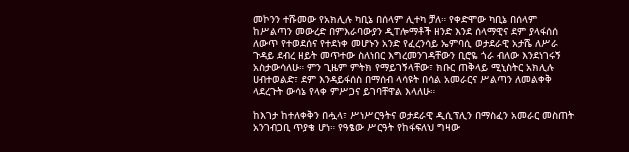መኮንን ተሹመው የአክሊሉ ካቢኔ በሰላም ሊተካ ቻለ። የቀድሞው ካቢኔ በሰላም ከሥልጣን መውረድ በምእራባውያን ዲፐሎማቶች ዘንድ እንደ ሰላማዊና ደም ያላፋሰሰ ለውጥ የተወደሰና የተደነቀ መሆኑን አንድ የፈረንሳይ ኤምባሲ ወታደራዊ አታሼ ለሥራ ጉዳይ ደብረ ዘይት መጥተው ስለነበር እግረመንገዳቸውን ቢሮዬ ጎራ ብለው እንደነገሩኝ አስታውሳለሁ። ምን ጊዜም ምትክ የማይገኝላቸው፣ ክቡር ጠቅላይ ሚኒስትር አክሊሉ ሀብተወልድ፣ ደም እንዳይፋሰስ በማሰብ ላሳዩት በሳል አመራርና ሥልጣን ለመልቀቅ ላደረጉት ውሳኔ የላቀ ምሥጋና ይገባቸዋል እላለሁ።

ከእገታ ከተለቀቅን በሗላ፣ ሥነሥርዓትና ወታደራዊ ዲሲፕሊን በማስፈን አመራር መስጠት አንገብጋቢ ጥያቄ ሆነ። የዓፄው ሥርዓት የከፋፍለህ ግዛው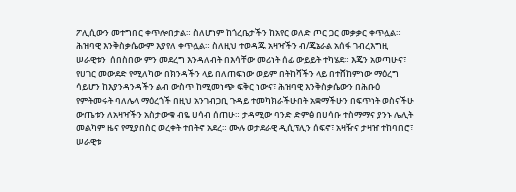ፖሊሲውን መተግበር ቀጥሎበታል። ስለሆነም ከጎረቤታችን ከአየር ወለድ ጦር ጋር መቃቃር ቀጥሏል። ሕዝባዊ እንቅስቃሴውም እያየለ ቀጥሏል። ስለዚህ ተወዳጁ አዛዣችን ብ/ጄኔራል አሰፋ ገብረእግዚ ሠራዊቱን  ሰበስበው ምን መደረግ እንዳለብት በእሳቸው መሪነት ሰፊ ውይይት ተካሄደ። እጄን አወጣሁና፣ የሀገር መውደድ የሚለካው በክንዳችን ላይ በለጠፍነው ወይም በትከሻችን ላይ በተሸከምነው ማዕረግ ሳይሆን ከእያንዳንዳችን ልብ ውስጥ ከሚመነጭ ፍቅር ነውና፣ ሕዝባዊ እንቅስቃሴውን በሕቡዕ የምትመሩት ባለሌላ ማዕረጎች በዚህ አንገብጋቢ ጉዳይ ተመካክራችሁበት አቋማችሁን በፍጥነት ወስናችሁ ውጤቱን ለአዛዣችን አስታውቁ ብዬ ሀሳብ ሰጠሁ። ታዳሚው ባንድ ድምፅ በሀሳቡ ተስማማና ያንኑ ሌሊት መልካም ዜና የሚያበስር ወረቀት ተበትኖ አደረ። ሙሉ ወታደራዊ ዲሲፕሊን ሰፍኖ፣ አዛዥና ታዛዠ ተከባበሮ፣ ሠራዊቱ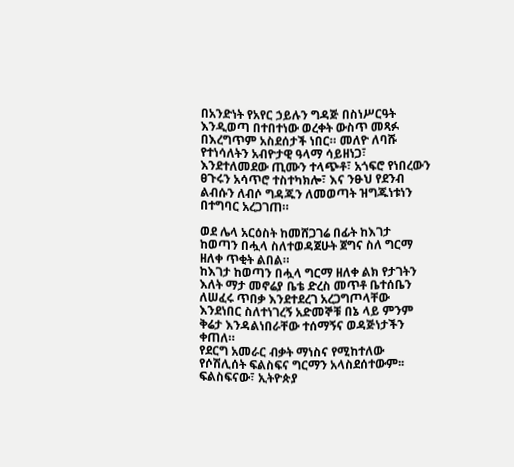በአንድነት የአየር ኃይሉን ግዳጅ በስነሥርዓት እንዲወጣ በተበተነው ወረቀት ውስጥ መጻፉ በእረግጥም አስደሰታች ነበር። መለዮ ለባሹ የተነሳለትን አብዮታዊ ዓላማ ሳይዘነጋ፣ እንደተለመደው ጢሙን ተላጭቶ፣ አጎፍሮ የነበረውን ፀጉሩን አሳጥሮ ተስተካክሎ፣ እና ንፁህ የደንብ ልብሱን ለብሶ ግዳጁን ለመወጣት ዝግጁነቱነን በተግባር አረጋገጠ።

ወደ ሌላ አርዕስት ከመሸጋገሬ በፊት ከእገታ ከወጣን በሗላ ስለተወዳጀሁት ጀግና ስለ ግርማ ዘለቀ ጥቂት ልበል።
ከእገታ ከወጣን በሗላ ግርማ ዘለቀ ልክ የታገትን እለት ማታ መኖሬያ ቤቴ ድረስ መጥቶ ቤተሰቤን  ለሠፈሩ ጥበቃ እንደተደረገ አረጋግጦላቸው እንደነበር ስለተነገረኝ አድመኞቹ በኔ ላይ ምንም ቅሬታ እንዳልነበራቸው ተሰማኝና ወዳጅነታችን ቀጠለ።
የደርግ አመራር ብቃት ማነስና የሚከተለው የሶሽሊሰት ፍልስፍና ግርማን አላስደሰተውም፡፡ ፍልስፍናው፣ ኢትዮጵያ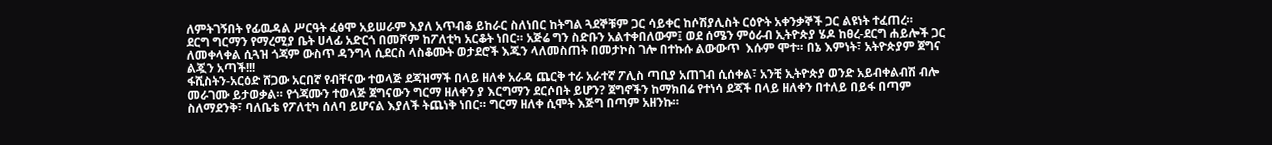ለምትገኝበት የፊዉዳል ሥርዓት ፈፅሞ አይሠራም እያለ አጥብቆ ይከራር ስለነበር ከትግል ጓደኞቹም ጋር ሳይቀር ከሶሽያሊስት ርዕዮት አቀንቃኞች ጋር ልዩነት ተፈጠረ።
ደርግ ግርማን የማረሚያ ቤት ሀላፊ አድርጎ በመሾም ከፖለቲካ አርቆት ነበር። አጅሬ ግን ስድቡን አልተቀበለውም፤ ወደ ሰሜን ምዕራብ ኢትዮጵያ ሄዶ ከፀረ-ደርግ ሐይሎች ጋር ለመቀላቀል ሲጓዝ ጎጃም ውስጥ ዳንግላ ሲደርስ ላስቆሙት ወታደሮች እጁን ላለመስጠት በመታኮስ ገሎ በተኩሱ ልውውጥ  እሱም ሞተ። በኔ እምነት፣ አትዮጵያም ጀግና ልጇን አጣች!!!
ፋሺስትን-አርዕድ ሸጋው አርበኛ የብቸናው ተወላጅ ደጃዝማች በላይ ዘለቀ አራዳ ጨርቅ ተራ አራተኛ ፖሊስ ጣቢያ አጠገብ ሲሰቀል፣ አንቺ ኢትዮጵያ ወንድ አይብቀልብሽ ብሎ መራገሙ ይታወቃል። የጎጃሙን ተወላጅ ጀግናውን ግርማ ዘለቀን ያ እርግማን ደርሶበት ይሆን? ጀግኖችን ከማክበሬ የተነሳ ደጃች በላይ ዘለቀን በተለይ በይፋ በጣም ስለማደንቅ፣ ባለቤቴ የፖለቲካ ሰለባ ይሆናል እያለች ትጨነቅ ነበር። ግርማ ዘለቀ ሲሞት እጅግ በጣም አዘንኩ።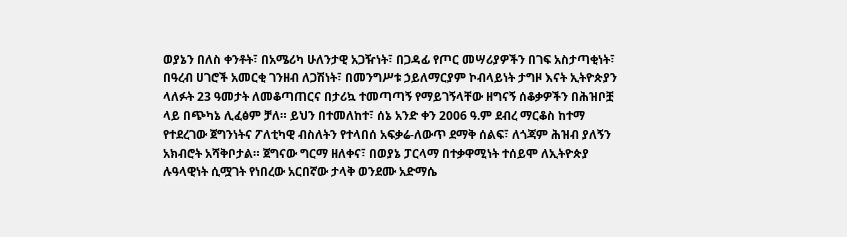ወያኔን በለስ ቀንቶት፣ በአሜሪካ ሁለንታዊ አጋዥነት፣ በጋዳፊ የጦር መሣሪያዎችን በገፍ አስታጣቂነት፣ በዓረብ ሀገሮች አመርቂ ገንዘብ ለጋሽነት፣ በመንግሥቱ ኃይለማርያም ኮብላይነት ታግዞ እናት ኢትዮጵያን ላለፉት 23 ዓመታት ለመቆጣጠርና በታሪኳ ተመጣጣኝ የማይገኝላቸው ዘግናኝ ሰቆቃዎችን በሕዝቦቿ ላይ በጭካኔ ሊፈፅም ቻለ። ይህን በተመለከተ፣ ሰኔ አንድ ቀን 2006 ዓ.ም ደብረ ማርቆስ ከተማ የተደረገው ጀግንነትና ፖለቲካዊ ብስለትን የተላበሰ አፍቃሬ-ለውጥ ደማቅ ሰልፍ፣ ለጎጃም ሕዝብ ያለኝን አክብሮት አሻቅቦታል። ጀግናው ግርማ ዘለቀና፣ በወያኔ ፓርላማ በተቃዋሚነት ተሰይሞ ለኢትዮጵያ ሉዓላዊነት ሲሟገት የነበረው አርበኛው ታላቅ ወንደሙ አድማሴ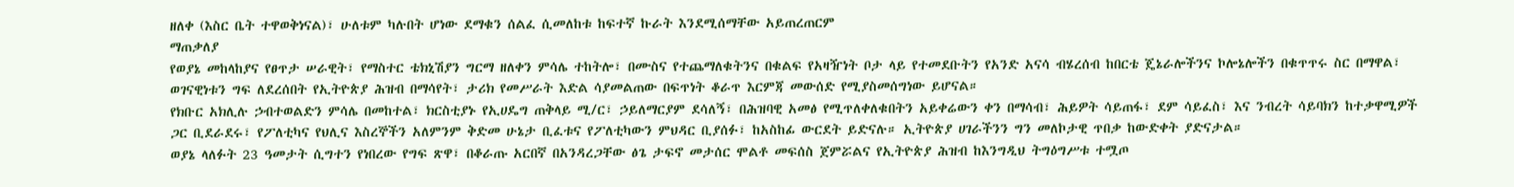ዘለቀ (እስር ቤት ተዋወቅነናል)፣ ሁለቱም ካሉበት ሆነው ደማቁን ሰልፈ ሲመለከቱ ከፍተኛ ኩራት እንደሚሰማቸው አይጠረጠርም
ማጠቃለያ
የወያኔ መከላከያና የፀጥታ ሠራዊት፣ የማስተር ቴክኒሽያን ግርማ ዘለቀን ምሳሌ ተከትሎ፣ በሙስና የተጨማለቁትንና በቁልፍ የአዛዥነት ቦታ ላይ የተመደቡትን የአንድ አናሳ ብሄረሰብ ከበርቴ ጄኔራሎችንና ኮሎኔሎችን በቁጥጥሩ ስር በማዋል፣ ወገናዊነቱን ግፍ ለደረሰበት የኢትዮጵያ ሕዝብ በማሳየት፣ ታሪክ የመሥራት እድል ሳያመልጠው በፍጥነት ቆራጥ እርምጃ መውሰድ የሚያስመሰግነው ይሆናል።
የክቡር አክሊሉ ኃብተወልድን ምሳሌ በመከተል፣ ክርስቲያኑ የኢሀዴግ ጠቅላይ ሚ/ር፣ ኃይለማርያም ደሳለኝ፣ በሕዝባዊ አመፅ የሚጥለቀለቁበትን አይቀሬውን ቀን በማሳብ፣ ሕይዎት ሳይጠፋ፣ ደም ሳይፈስ፣ እና ንብረት ሳይባክን ከተቃዋሚዎች ጋር ቢደራደሩ፣ የፖለቲካና የህሊና እስረኞችን አለምንም ቅድመ ሁኔታ ቢፈቱና የፖለቲካውን ምህዳር ቢያሰፉ፣ ከአስከፊ ውርደት ይድናሉ። ኢትዮጵያ ሀገራችንን ግን መለኮታዊ ጥበቃ ከውድቀት ያድናታል።
ወያኔ ላለፉት 23 ዓመታት ሲግተን የነበረው የግፍ ጽዋ፣ በቆራጡ አርበኛ በአንዳረጋቸው ፅጌ ታፍኖ መታሰር ሞልቶ መፍሰስ ጀምሯልና የኢትዮጵያ ሕዝብ ከእንግዲህ ትግዕግሥቱ ተሟጦ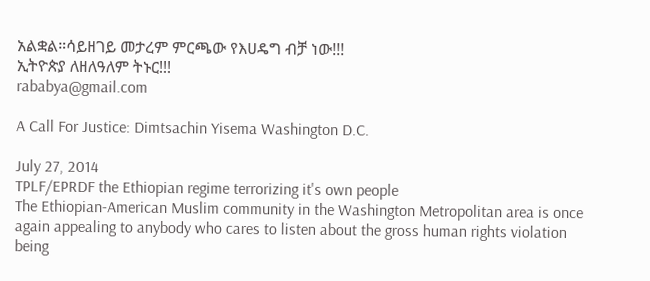አልቋል።ሳይዘገይ መታረም ምርጫው የእሀዴግ ብቻ ነው!!!
ኢትዮጵያ ለዘለዓለም ትኑር!!!
rababya@gmail.com

A Call For Justice: Dimtsachin Yisema Washington D.C.

July 27, 2014
TPLF/EPRDF the Ethiopian regime terrorizing it's own people
The Ethiopian-American Muslim community in the Washington Metropolitan area is once again appealing to anybody who cares to listen about the gross human rights violation being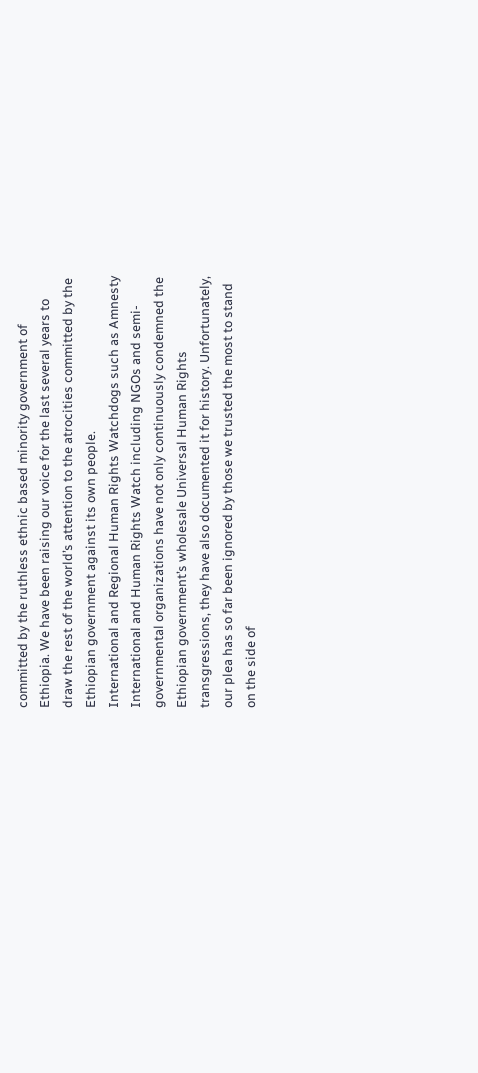committed by the ruthless ethnic based minority government of Ethiopia. We have been raising our voice for the last several years to draw the rest of the world’s attention to the atrocities committed by the Ethiopian government against its own people.
International and Regional Human Rights Watchdogs such as Amnesty International and Human Rights Watch including NGOs and semi-governmental organizations have not only continuously condemned the Ethiopian government’s wholesale Universal Human Rights transgressions, they have also documented it for history. Unfortunately, our plea has so far been ignored by those we trusted the most to stand on the side of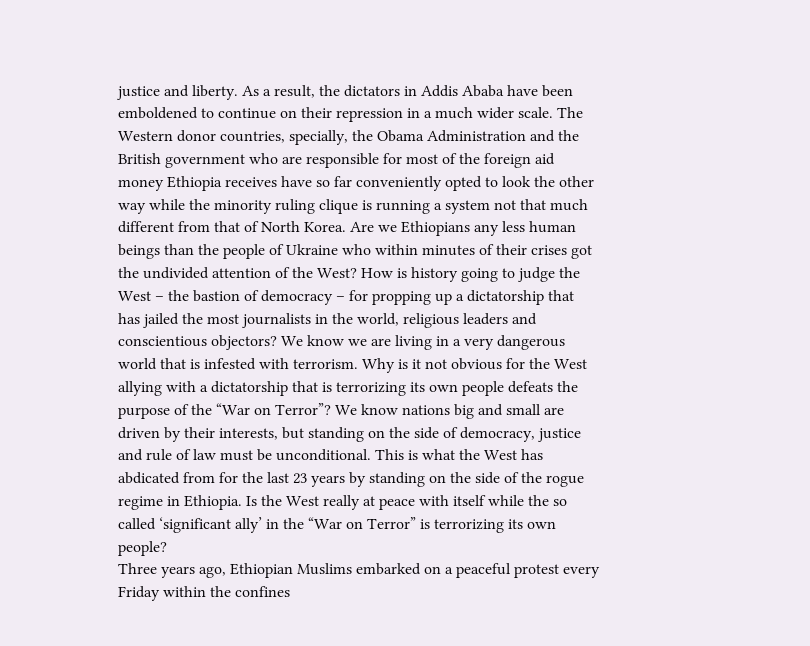justice and liberty. As a result, the dictators in Addis Ababa have been emboldened to continue on their repression in a much wider scale. The Western donor countries, specially, the Obama Administration and the British government who are responsible for most of the foreign aid money Ethiopia receives have so far conveniently opted to look the other way while the minority ruling clique is running a system not that much different from that of North Korea. Are we Ethiopians any less human beings than the people of Ukraine who within minutes of their crises got the undivided attention of the West? How is history going to judge the West – the bastion of democracy – for propping up a dictatorship that has jailed the most journalists in the world, religious leaders and conscientious objectors? We know we are living in a very dangerous world that is infested with terrorism. Why is it not obvious for the West allying with a dictatorship that is terrorizing its own people defeats the purpose of the “War on Terror”? We know nations big and small are driven by their interests, but standing on the side of democracy, justice and rule of law must be unconditional. This is what the West has abdicated from for the last 23 years by standing on the side of the rogue regime in Ethiopia. Is the West really at peace with itself while the so called ‘significant ally’ in the “War on Terror” is terrorizing its own people?
Three years ago, Ethiopian Muslims embarked on a peaceful protest every Friday within the confines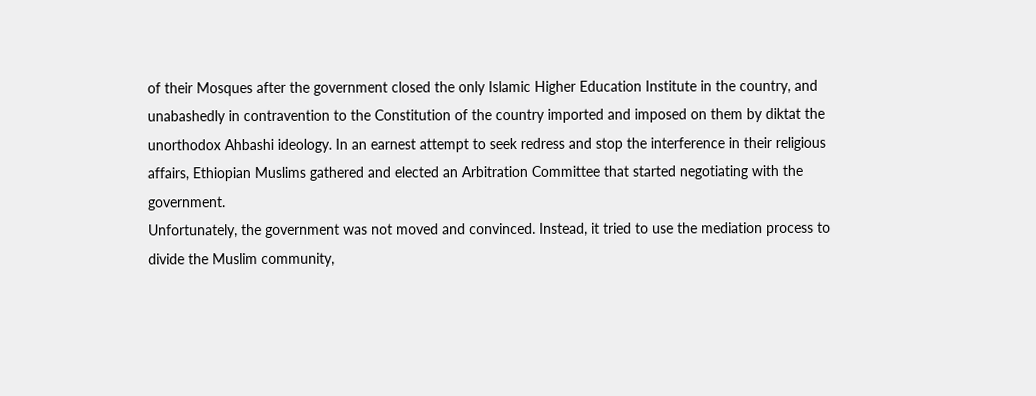of their Mosques after the government closed the only Islamic Higher Education Institute in the country, and unabashedly in contravention to the Constitution of the country imported and imposed on them by diktat the unorthodox Ahbashi ideology. In an earnest attempt to seek redress and stop the interference in their religious affairs, Ethiopian Muslims gathered and elected an Arbitration Committee that started negotiating with the government.
Unfortunately, the government was not moved and convinced. Instead, it tried to use the mediation process to divide the Muslim community,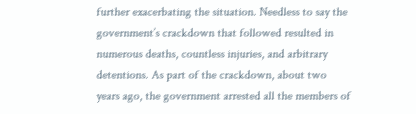further exacerbating the situation. Needless to say the government’s crackdown that followed resulted in numerous deaths, countless injuries, and arbitrary detentions. As part of the crackdown, about two years ago, the government arrested all the members of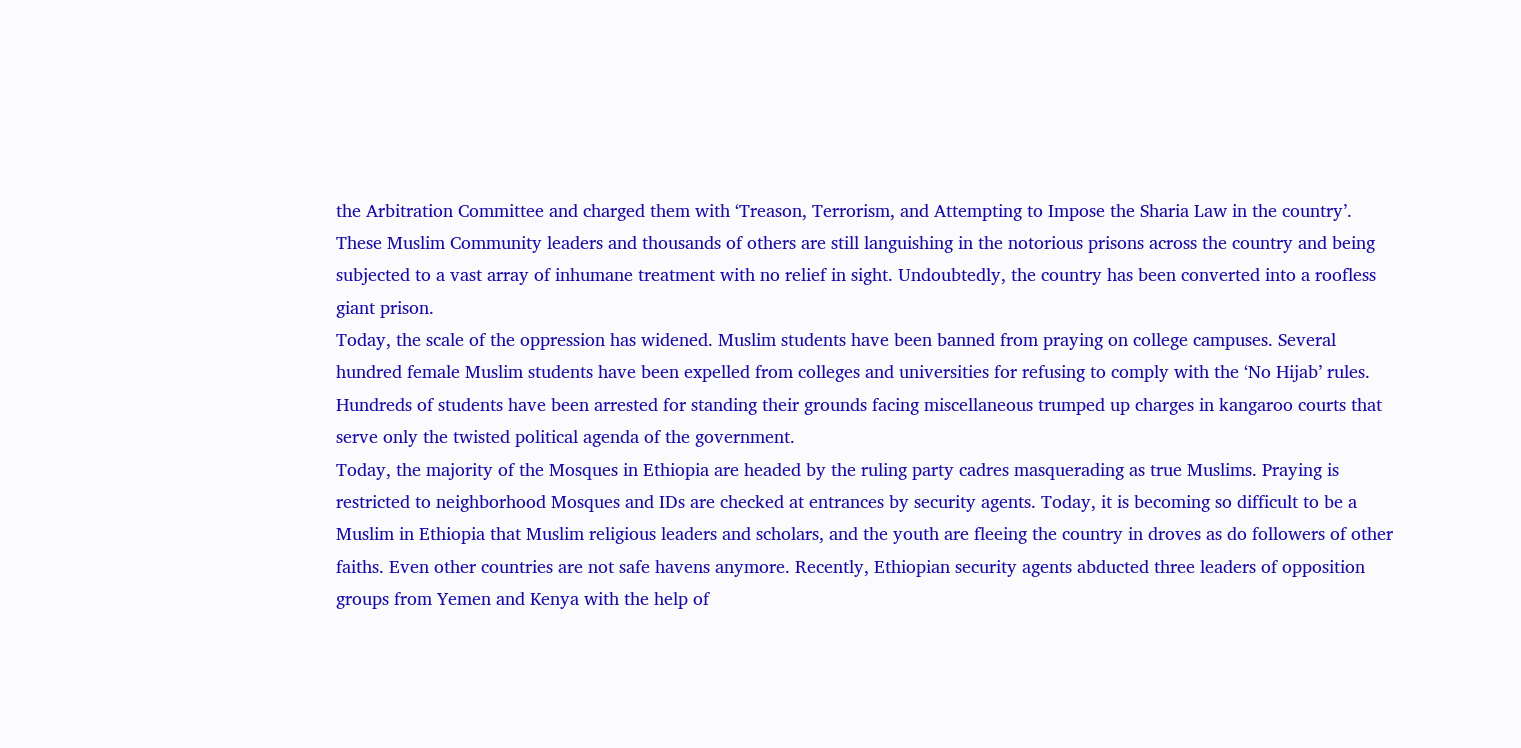the Arbitration Committee and charged them with ‘Treason, Terrorism, and Attempting to Impose the Sharia Law in the country’. These Muslim Community leaders and thousands of others are still languishing in the notorious prisons across the country and being subjected to a vast array of inhumane treatment with no relief in sight. Undoubtedly, the country has been converted into a roofless giant prison.
Today, the scale of the oppression has widened. Muslim students have been banned from praying on college campuses. Several hundred female Muslim students have been expelled from colleges and universities for refusing to comply with the ‘No Hijab’ rules. Hundreds of students have been arrested for standing their grounds facing miscellaneous trumped up charges in kangaroo courts that serve only the twisted political agenda of the government.
Today, the majority of the Mosques in Ethiopia are headed by the ruling party cadres masquerading as true Muslims. Praying is restricted to neighborhood Mosques and IDs are checked at entrances by security agents. Today, it is becoming so difficult to be a Muslim in Ethiopia that Muslim religious leaders and scholars, and the youth are fleeing the country in droves as do followers of other faiths. Even other countries are not safe havens anymore. Recently, Ethiopian security agents abducted three leaders of opposition groups from Yemen and Kenya with the help of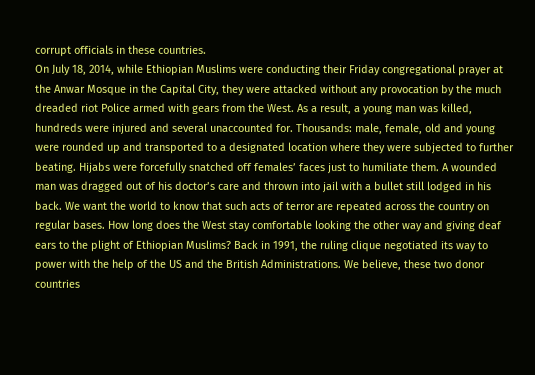corrupt officials in these countries.
On July 18, 2014, while Ethiopian Muslims were conducting their Friday congregational prayer at the Anwar Mosque in the Capital City, they were attacked without any provocation by the much dreaded riot Police armed with gears from the West. As a result, a young man was killed, hundreds were injured and several unaccounted for. Thousands: male, female, old and young were rounded up and transported to a designated location where they were subjected to further beating. Hijabs were forcefully snatched off females’ faces just to humiliate them. A wounded man was dragged out of his doctor’s care and thrown into jail with a bullet still lodged in his back. We want the world to know that such acts of terror are repeated across the country on regular bases. How long does the West stay comfortable looking the other way and giving deaf ears to the plight of Ethiopian Muslims? Back in 1991, the ruling clique negotiated its way to power with the help of the US and the British Administrations. We believe, these two donor countries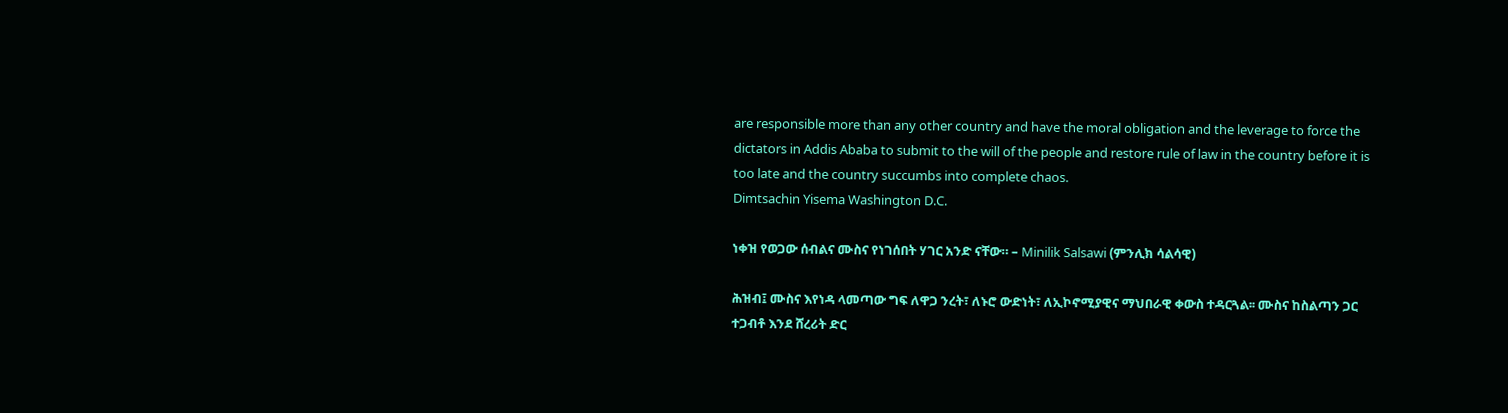are responsible more than any other country and have the moral obligation and the leverage to force the dictators in Addis Ababa to submit to the will of the people and restore rule of law in the country before it is too late and the country succumbs into complete chaos.
Dimtsachin Yisema Washington D.C.

ነቀዝ የወጋው ሰብልና ሙስና የነገሰበት ሃገር አንድ ናቸው። – Minilik Salsawi (ምንሊክ ሳልሳዊ)

ሕዝብ፤ ሙስና እየነዳ ላመጣው ግፍ ለዋጋ ንረት፣ ለኑሮ ውድነት፣ ለኢኮኖሚያዊና ማህበራዊ ቀውስ ተዳርጓል፡፡ ሙስና ከስልጣን ጋር ተጋብቶ እንደ ሸረሪት ድር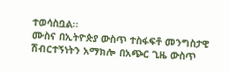ተወሳስቧል፡፡
ሙስና በኢትዮጵያ ውስጥ ተስፋፍቶ መንግስታዊ ሽብርተኝነትን አማክሎ በአጭር ጊዜ ውስጥ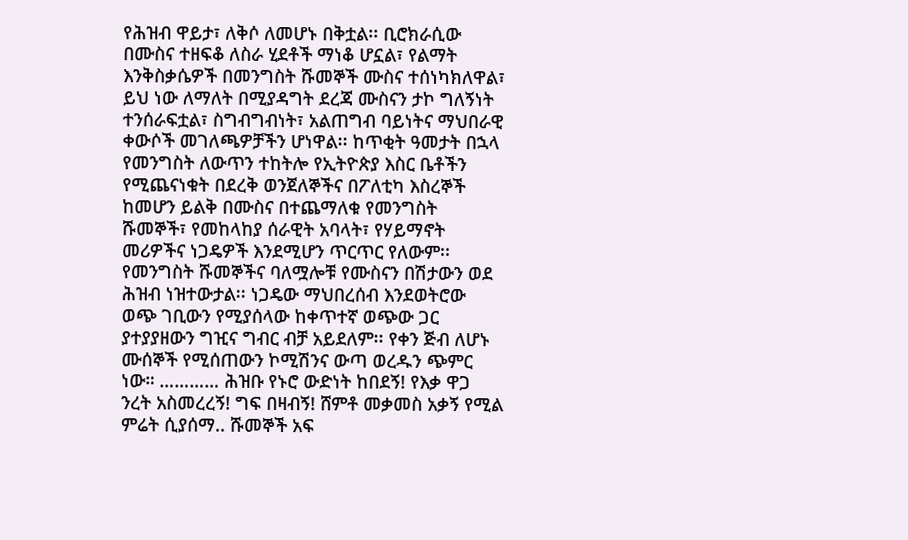የሕዝብ ዋይታ፣ ለቅሶ ለመሆኑ በቅቷል፡፡ ቢሮክራሲው በሙስና ተዘፍቆ ለስራ ሂደቶች ማነቆ ሆኗል፣ የልማት እንቅስቃሴዎች በመንግስት ሹመኞች ሙስና ተሰነካክለዋል፣ ይህ ነው ለማለት በሚያዳግት ደረጃ ሙስናን ታኮ ግለኝነት ተንሰራፍቷል፣ ስግብግብነት፣ አልጠግብ ባይነትና ማህበራዊ ቀውሶች መገለጫዎቻችን ሆነዋል፡፡ ከጥቂት ዓመታት በኋላ የመንግስት ለውጥን ተከትሎ የኢትዮጵያ እስር ቤቶችን የሚጨናነቁት በደረቅ ወንጀለኞችና በፖለቲካ እስረኞች ከመሆን ይልቅ በሙስና በተጨማለቁ የመንግስት ሹመኞች፣ የመከላከያ ሰራዊት አባላት፣ የሃይማኖት መሪዎችና ነጋዴዎች እንደሚሆን ጥርጥር የለውም፡፡
የመንግስት ሹመኞችና ባለሟሎቹ የሙስናን በሽታውን ወደ ሕዝብ ነዝተውታል፡፡ ነጋዴው ማህበረሰብ እንደወትሮው ወጭ ገቢውን የሚያሰላው ከቀጥተኛ ወጭው ጋር ያተያያዘውን ግዢና ግብር ብቻ አይደለም፡፡ የቀን ጅብ ለሆኑ ሙሰኞች የሚሰጠውን ኮሚሽንና ውጣ ወረዱን ጭምር ነው። ………… ሕዝቡ የኑሮ ውድነት ከበደኝ! የእቃ ዋጋ ንረት አስመረረኝ! ግፍ በዛብኝ! ሸምቶ መቃመስ አቃኝ የሚል ምሬት ሲያሰማ.. ሹመኞች አፍ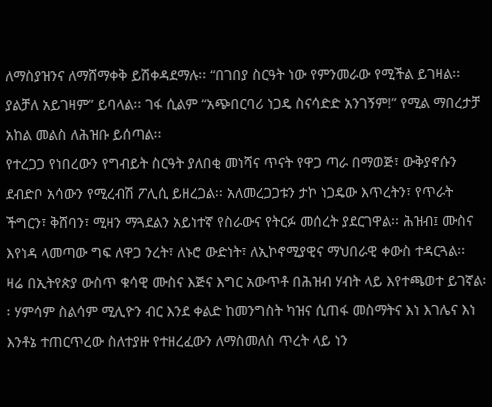ለማስያዝንና ለማሸማቀቅ ይሽቀዳደማሉ፡፡ “በገበያ ስርዓት ነው የምንመራው የሚችል ይገዛል፡፡ ያልቻለ አይገዛም” ይባላል፡፡ ገፋ ሲልም “አጭበርባሪ ነጋዴ ስናሳድድ አንገኝም!” የሚል ማበረታቻ አከል መልስ ለሕዝቡ ይሰጣል፡፡
የተረጋጋ የነበረውን የግብይት ስርዓት ያለበቂ መነሻና ጥናት የዋጋ ጣራ በማወጅ፣ ውቅያኖሱን ደብድቦ አሳውን የሚረብሽ ፖሊሲ ይዘረጋል፡፡ አለመረጋጋቱን ታኮ ነጋዴው እጥረትን፣ የጥራት ችግርን፣ ቅሸባን፣ ሚዛን ማጓደልን አይነተኛ የስራውና የትርፉ መሰረት ያደርገዋል፡፡ ሕዝብ፤ ሙስና እየነዳ ላመጣው ግፍ ለዋጋ ንረት፣ ለኑሮ ውድነት፣ ለኢኮኖሚያዊና ማህበራዊ ቀውስ ተዳርጓል፡፡
ዛሬ በኢትየጵያ ውስጥ ቁሳዊ ሙስና እጅና እግር አውጥቶ በሕዝብ ሃብት ላይ እየተጫወተ ይገኛል፡፡ ሃምሳም ስልሳም ሚሊዮን ብር እንደ ቀልድ ከመንግስት ካዝና ሲጠፋ መስማትና እነ እገሌና እነ እንቶኔ ተጠርጥረው ስለተያዙ የተዘረፈውን ለማስመለስ ጥረት ላይ ነን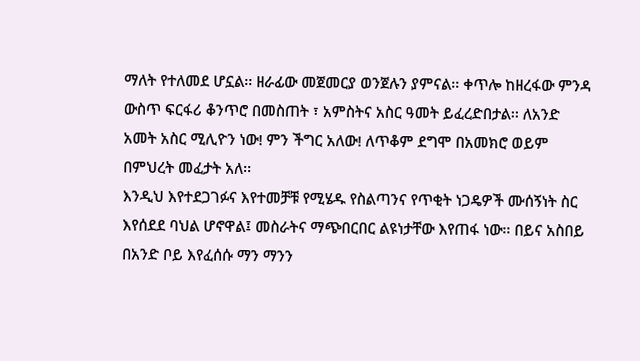ማለት የተለመደ ሆኗል፡፡ ዘራፊው መጀመርያ ወንጀሉን ያምናል፡፡ ቀጥሎ ከዘረፋው ምንዳ ውስጥ ፍርፋሪ ቆንጥሮ በመስጠት ፣ አምስትና አስር ዓመት ይፈረድበታል፡፡ ለአንድ አመት አስር ሚሊዮን ነው! ምን ችግር አለው! ለጥቆም ደግሞ በአመክሮ ወይም በምህረት መፈታት አለ፡፡
እንዲህ እየተደጋገፉና እየተመቻቹ የሚሄዱ የስልጣንና የጥቂት ነጋዴዎች ሙሰኝነት ስር እየሰደደ ባህል ሆኖዋል፤ መስራትና ማጭበርበር ልዩነታቸው እየጠፋ ነው፡፡ በይና አስበይ በአንድ ቦይ እየፈሰሱ ማን ማንን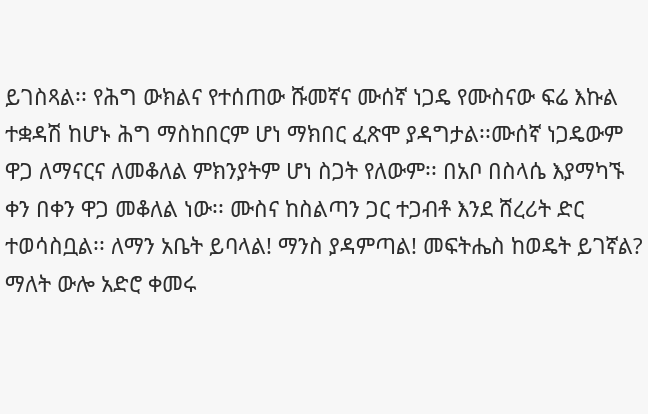ይገስጻል፡፡ የሕግ ውክልና የተሰጠው ሹመኛና ሙሰኛ ነጋዴ የሙስናው ፍሬ እኩል ተቋዳሽ ከሆኑ ሕግ ማስከበርም ሆነ ማክበር ፈጽሞ ያዳግታል፡፡ሙሰኛ ነጋዴውም ዋጋ ለማናርና ለመቆለል ምክንያትም ሆነ ስጋት የለውም፡፡ በአቦ በስላሴ እያማካኙ ቀን በቀን ዋጋ መቆለል ነው፡፡ ሙስና ከስልጣን ጋር ተጋብቶ እንደ ሸረሪት ድር ተወሳስቧል፡፡ ለማን አቤት ይባላል! ማንስ ያዳምጣል! መፍትሔስ ከወዴት ይገኛል? ማለት ውሎ አድሮ ቀመሩ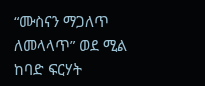“ሙስናን ማጋለጥ ለመላላጥ” ወደ ሚል ከባድ ፍርሃት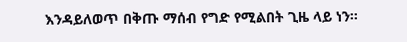እንዳይለወጥ በቅጡ ማሰብ የግድ የሚልበት ጊዜ ላይ ነን፡፡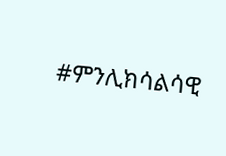#ምንሊክሳልሳዊ